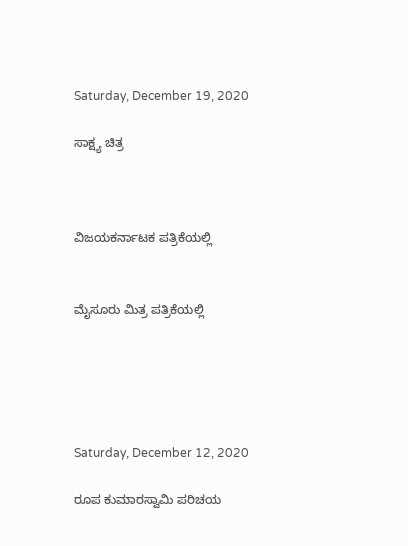Saturday, December 19, 2020

ಸಾಕ್ಷ್ಯ ಚಿತ್ರ



ವಿಜಯಕರ್ನಾಟಕ ಪತ್ರಿಕೆಯಲ್ಲಿ


ಮೈಸೂರು ಮಿತ್ರ ಪತ್ರಿಕೆಯಲ್ಲಿ





Saturday, December 12, 2020

ರೂಪ ಕುಮಾರಸ್ವಾಮಿ ಪರಿಚಯ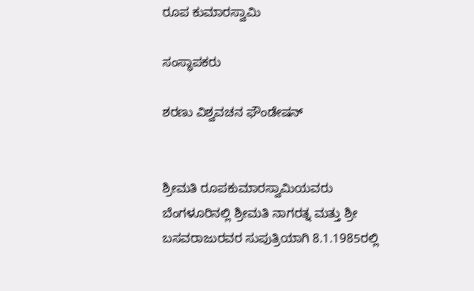ರೂಪ ಕುಮಾರಸ್ವಾಮಿ

ಸಂಸ್ಥಾಪಕರು

ಶರಣು ವಿಶ್ವವಚನ ಫೌಂಡೇಷನ್


ಶ್ರೀಮತಿ ರೂಪಕುಮಾರಸ್ವಾಮಿಯವರು ಬೆಂಗಳೂರಿನಲ್ಲಿ ಶ್ರೀಮತಿ ನಾಗರತ್ನ ಮತ್ತು ಶ್ರೀ ಬಸವರಾಜುರವರ ಸುಪುತ್ರಿಯಾಗಿ 8.1.1985ರಲ್ಲಿ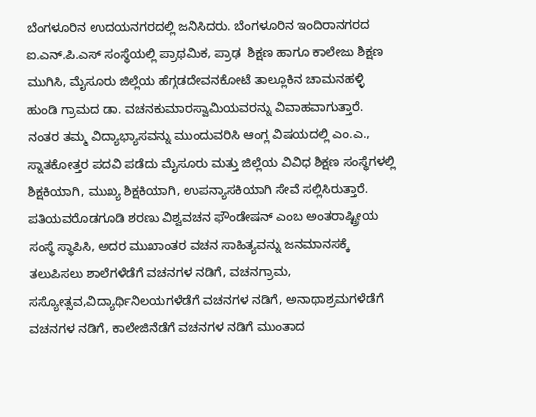ಬೆಂಗಳೂರಿನ ಉದಯನಗರದಲ್ಲಿ ಜನಿಸಿದರು. ಬೆಂಗಳೂರಿನ ಇಂದಿರಾನಗರದ ಐ.ಎನ್.ಪಿ.ಎಸ್ ಸಂಸ್ಥೆಯಲ್ಲಿ ಪ್ರಾಥಮಿಕ, ಪ್ರಾಢ  ಶಿಕ್ಷಣ ಹಾಗೂ ಕಾಲೇಜು ಶಿಕ್ಷಣ ಮುಗಿಸಿ, ಮೈಸೂರು ಜಿಲ್ಲೆಯ ಹೆಗ್ಗಡದೇವನಕೋಟೆ ತಾಲ್ಲೂಕಿನ ಚಾಮನಹಳ್ಳಿ ಹುಂಡಿ ಗ್ರಾಮದ ಡಾ. ವಚನಕುಮಾರಸ್ವಾಮಿಯವರನ್ನು ವಿವಾಹವಾಗುತ್ತಾರೆ. ನಂತರ ತಮ್ಮ ವಿದ್ಯಾಭ್ಯಾಸವನ್ನು ಮುಂದುವರಿಸಿ ಆಂಗ್ಲ ವಿಷಯದಲ್ಲಿ ಎಂ.ಎ., ಸ್ನಾತಕೋತ್ತರ ಪದವಿ ಪಡೆದು ಮೈಸೂರು ಮತ್ತು ಜಿಲ್ಲೆಯ ವಿವಿಧ ಶಿಕ್ಷಣ ಸಂಸ್ಥೆಗಳಲ್ಲಿ ಶಿಕ್ಷಕಿಯಾಗಿ, ಮುಖ್ಯ ಶಿಕ್ಷಕಿಯಾಗಿ, ಉಪನ್ಯಾಸಕಿಯಾಗಿ ಸೇವೆ ಸಲ್ಲಿಸಿರುತ್ತಾರೆ. ಪತಿಯವರೊಡಗೂಡಿ ಶರಣು ವಿಶ್ವವಚನ ಫೌಂಡೇಷನ್ ಎಂಬ ಅಂತರಾಷ್ಟ್ರೀಯ ಸಂಸ್ಥೆ ಸ್ಥಾಪಿಸಿ, ಅದರ ಮುಖಾಂತರ ವಚನ ಸಾಹಿತ್ಯವನ್ನು ಜನಮಾನಸಕ್ಕೆ ತಲುಪಿಸಲು ಶಾಲೆಗಳೆಡೆಗೆ ವಚನಗಳ ನಡಿಗೆ, ವಚನಗ್ರಾಮ, ಸಸ್ಯೋತ್ಸವ,ವಿದ್ಯಾರ್ಥಿನಿಲಯಗಳೆಡೆಗೆ ವಚನಗಳ ನಡಿಗೆ, ಅನಾಥಾಶ್ರಮಗಳೆಡೆಗೆ ವಚನಗಳ ನಡಿಗೆ, ಕಾಲೇಜಿನೆಡೆಗೆ ವಚನಗಳ ನಡಿಗೆ ಮುಂತಾದ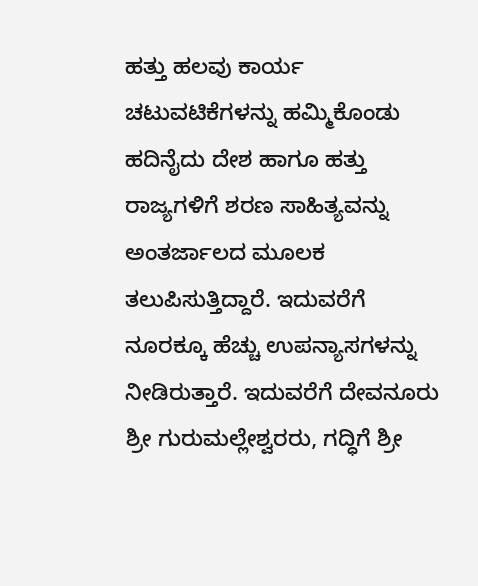ಹತ್ತು ಹಲವು ಕಾರ್ಯ ಚಟುವಟಿಕೆಗಳನ್ನು ಹಮ್ಮಿಕೊಂಡು ಹದಿನೈದು ದೇಶ ಹಾಗೂ ಹತ್ತು ರಾಜ್ಯಗಳಿಗೆ ಶರಣ ಸಾಹಿತ್ಯವನ್ನು ಅಂತರ್ಜಾಲದ ಮೂಲಕ ತಲುಪಿಸುತ್ತಿದ್ದಾರೆ. ಇದುವರೆಗೆ ನೂರಕ್ಕೂ ಹೆಚ್ಚು ಉಪನ್ಯಾಸಗಳನ್ನು ನೀಡಿರುತ್ತಾರೆ. ಇದುವರೆಗೆ ದೇವನೂರು ಶ್ರೀ ಗುರುಮಲ್ಲೇಶ್ವರರು, ಗದ್ಧಿಗೆ ಶ್ರೀ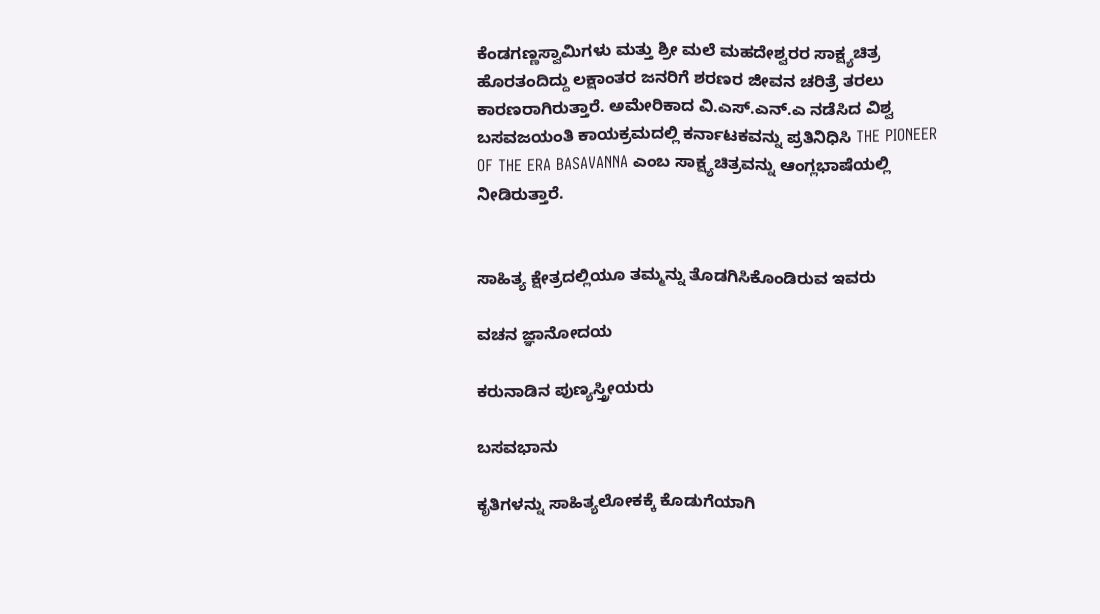ಕೆಂಡಗಣ್ಣಸ್ವಾಮಿಗಳು ಮತ್ತು ಶ್ರೀ ಮಲೆ ಮಹದೇಶ್ವರರ ಸಾಕ್ಷ್ಯಚಿತ್ರ ಹೊರತಂದಿದ್ದು ಲಕ್ಷಾಂತರ ಜನರಿಗೆ ಶರಣರ ಜೀವನ ಚರಿತ್ರೆ ತರಲು ಕಾರಣರಾಗಿರುತ್ತಾರೆ. ಅಮೇರಿಕಾದ ವಿ.ಎಸ್.ಎನ್.ಎ ನಡೆಸಿದ ವಿಶ್ವ ಬಸವಜಯಂತಿ ಕಾಯಕ್ರಮದಲ್ಲಿ ಕರ್ನಾಟಕವನ್ನು ಪ್ರತಿನಿಧಿಸಿ THE PIONEER OF THE ERA BASAVANNA ಎಂಬ ಸಾಕ್ಷ್ಯಚಿತ್ರವನ್ನು ಆಂಗ್ಲಭಾಷೆಯಲ್ಲಿ ನೀಡಿರುತ್ತಾರೆ.


ಸಾಹಿತ್ಯ ಕ್ಷೇತ್ರದಲ್ಲಿಯೂ ತಮ್ಮನ್ನು ತೊಡಗಿಸಿಕೊಂಡಿರುವ ಇವರು

ವಚನ ಜ್ಞಾನೋದಯ

ಕರುನಾಡಿನ ಪುಣ್ಯಸ್ತ್ರೀಯರು

ಬಸವಭಾನು

ಕೃತಿಗಳನ್ನು ಸಾಹಿತ್ಯಲೋಕಕ್ಕೆ ಕೊಡುಗೆಯಾಗಿ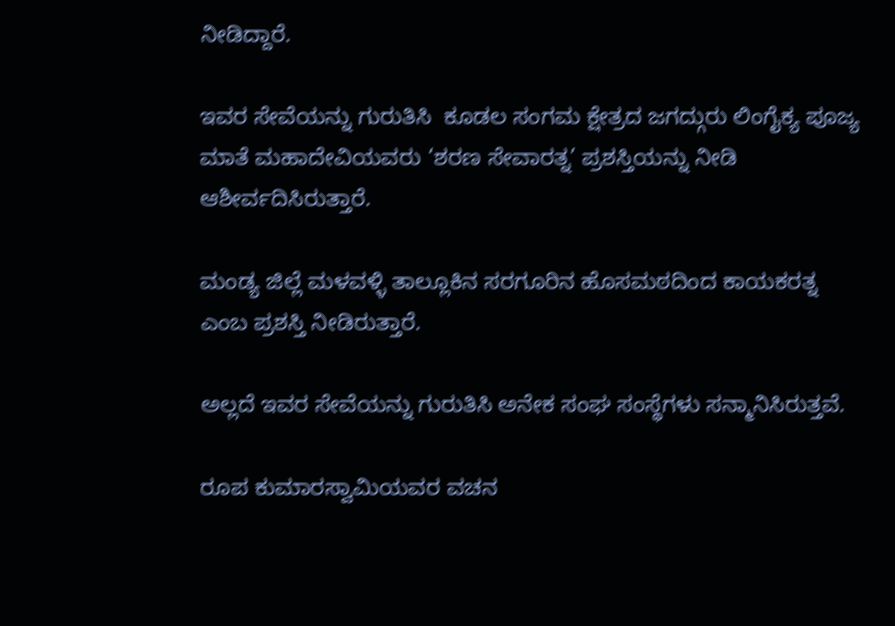ನೀಡಿದ್ದಾರೆ.

ಇವರ ಸೇವೆಯನ್ನು ಗುರುತಿಸಿ  ಕೂಡಲ ಸಂಗಮ ಕ್ಷೇತ್ರದ ಜಗದ್ಗುರು ಲಿಂಗೈಕ್ಯ ಪೂಜ್ಯ ಮಾತೆ ಮಹಾದೇವಿಯವರು ‘ಶರಣ ಸೇವಾರತ್ನ’ ಪ್ರಶಸ್ತಿಯನ್ನು ನೀಡಿ ಆಶೀರ್ವದಿಸಿರುತ್ತಾರೆ.

ಮಂಡ್ಯ ಜಿಲ್ಲೆ ಮಳವಳ್ಳಿ ತಾಲ್ಲೂಕಿನ ಸರಗೂರಿನ ಹೊಸಮಠದಿಂದ ಕಾಯಕರತ್ನ ಎಂಬ ಪ್ರಶಸ್ತಿ ನೀಡಿರುತ್ತಾರೆ.

ಅಲ್ಲದೆ ಇವರ ಸೇವೆಯನ್ನು ಗುರುತಿಸಿ ಅನೇಕ ಸಂಘ ಸಂಸ್ಥೆಗಳು ಸನ್ಮಾನಿಸಿರುತ್ತವೆ.

ರೂಪ ಕುಮಾರಸ್ವಾಮಿಯವರ ವಚನ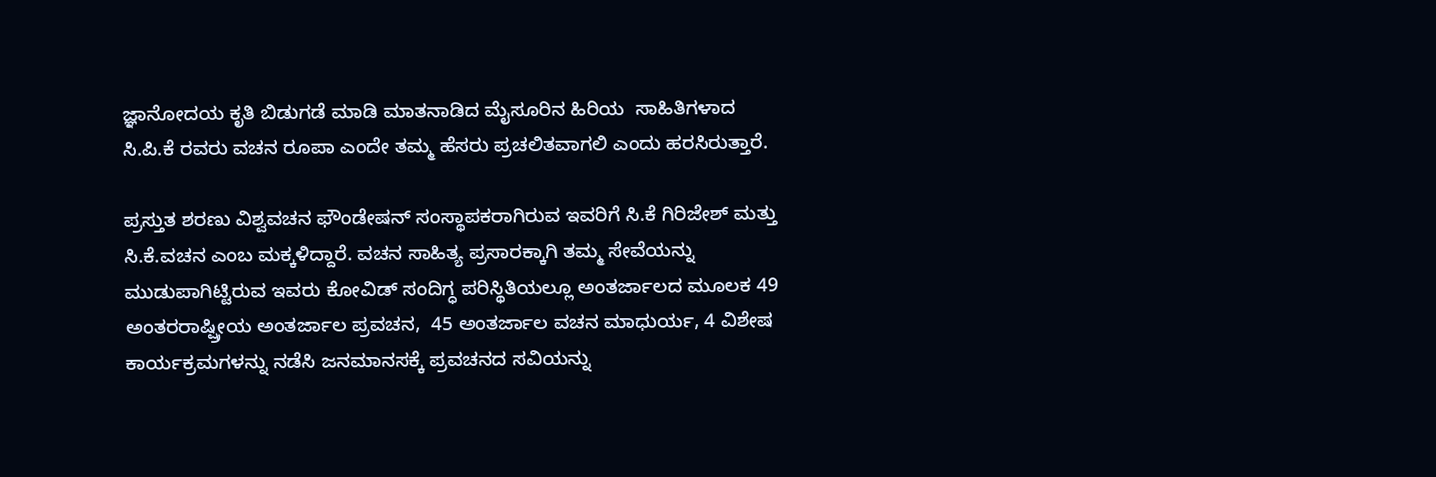ಜ್ಞಾನೋದಯ ಕೃತಿ ಬಿಡುಗಡೆ ಮಾಡಿ ಮಾತನಾಡಿದ ಮೈಸೂರಿನ ಹಿರಿಯ  ಸಾಹಿತಿಗಳಾದ ಸಿ.ಪಿ.ಕೆ ರವರು ವಚನ ರೂಪಾ ಎಂದೇ ತಮ್ಮ ಹೆಸರು ಪ್ರಚಲಿತವಾಗಲಿ ಎಂದು ಹರಸಿರುತ್ತಾರೆ.

ಪ್ರಸ್ತುತ ಶರಣು ವಿಶ್ವವಚನ ಫೌಂಡೇಷನ್ ಸಂಸ್ಥಾಪಕರಾಗಿರುವ ಇವರಿಗೆ ಸಿ.ಕೆ ಗಿರಿಜೇಶ್ ಮತ್ತು ಸಿ.ಕೆ.ವಚನ ಎಂಬ ಮಕ್ಕಳಿದ್ದಾರೆ. ವಚನ ಸಾಹಿತ್ಯ ಪ್ರಸಾರಕ್ಕಾಗಿ ತಮ್ಮ ಸೇವೆಯನ್ನು ಮುಡುಪಾಗಿಟ್ಟಿರುವ ಇವರು ಕೋವಿಡ್‌ ಸಂದಿಗ್ಧ ಪರಿಸ್ಥಿತಿಯಲ್ಲೂ ಅಂತರ್ಜಾಲದ ಮೂಲಕ 49 ಅಂತರರಾಷ್ಷ್ರೀಯ ಅಂತರ್ಜಾಲ ಪ್ರವಚನ,  45 ಅಂತರ್ಜಾಲ ವಚನ ಮಾಧುರ್ಯ, 4 ವಿಶೇಷ ಕಾರ್ಯಕ್ರಮಗಳನ್ನು ನಡೆಸಿ ಜನಮಾನಸಕ್ಕೆ ಪ್ರವಚನದ ಸವಿಯನ್ನು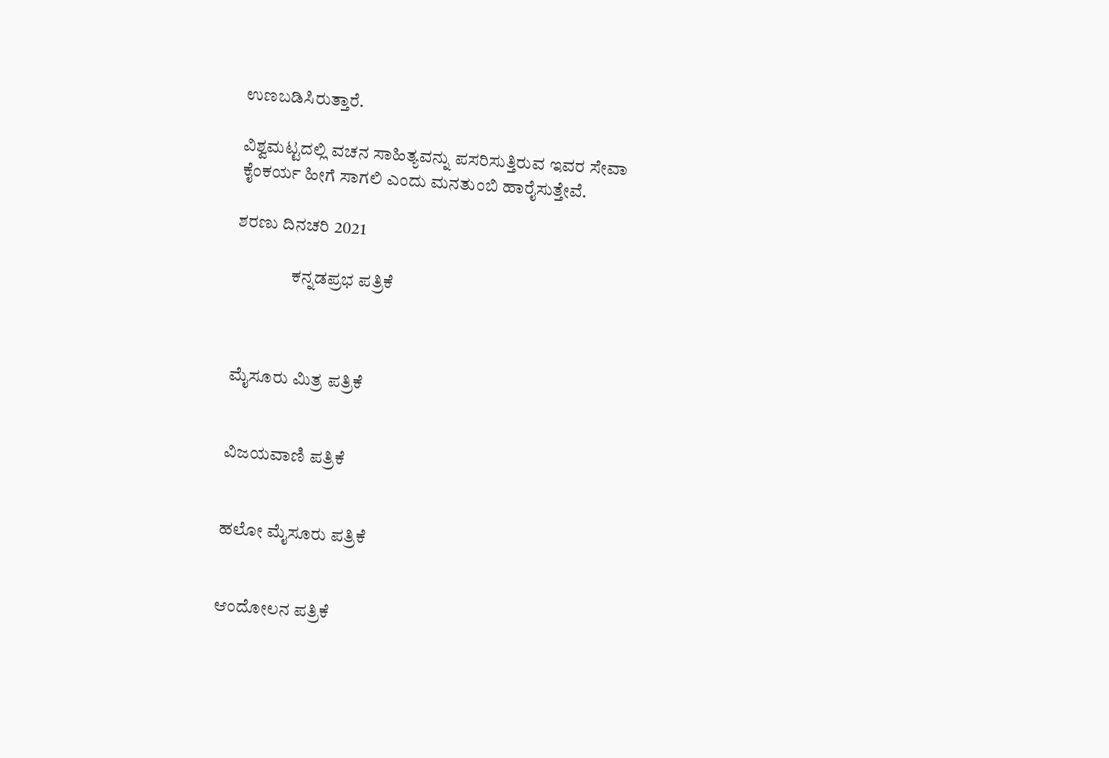ಉಣಬಡಿಸಿರುತ್ತಾರೆ.

ವಿಶ್ವಮಟ್ಟದಲ್ಲಿ ವಚನ ಸಾಹಿತ್ಯವನ್ನು ಪಸರಿಸುತ್ತಿರುವ ಇವರ ಸೇವಾ ಕೈಂಕರ್ಯ ಹೀಗೆ ಸಾಗಲಿ ಎಂದು ಮನತುಂಬಿ ಹಾರೈಸುತ್ತೇವೆ.

ಶರಣು ದಿನಚರಿ 2021

                ಕನ್ನಡಪ್ರಭ ಪತ್ರಿಕೆ



ಮೈಸೂರು ಮಿತ್ರ ಪತ್ರಿಕೆ


ವಿಜಯವಾಣಿ ಪತ್ರಿಕೆ


ಹಲೋ ಮೈಸೂರು ಪತ್ರಿಕೆ


ಆಂದೋಲನ ಪತ್ರಿಕೆ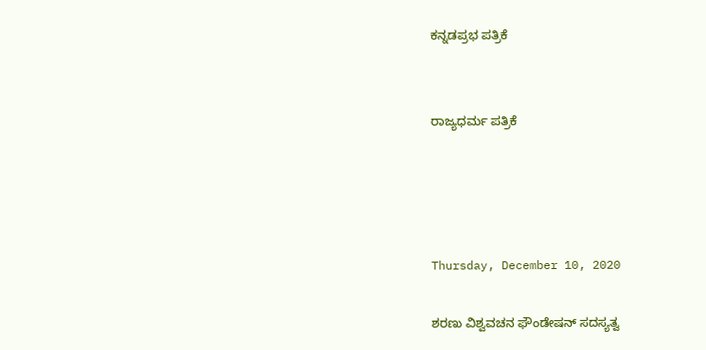ಕನ್ನಡಪ್ರಭ ಪತ್ರಿಕೆ


ರಾಜ್ಯಧರ್ಮ ಪತ್ರಿಕೆ




Thursday, December 10, 2020

ಶರಣು ವಿಶ್ವವಚನ ಫೌಂಡೇಷನ್‌ ಸದಸ್ಯತ್ವ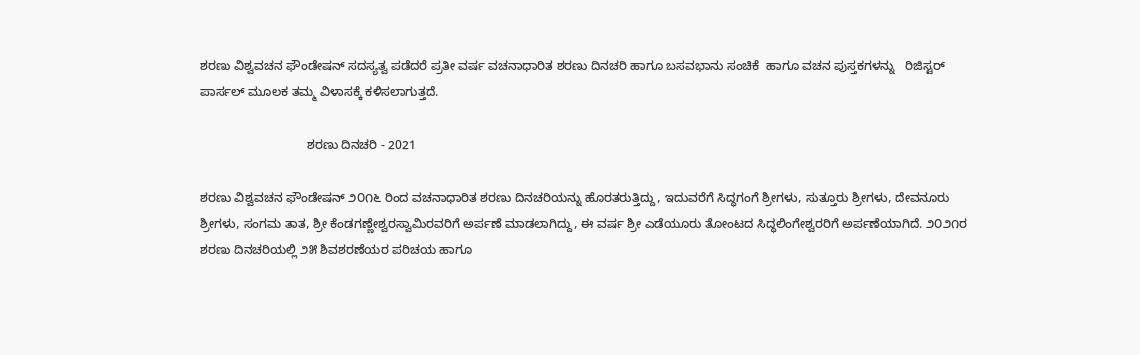ಶರಣು ವಿಶ್ವವಚನ ಫೌಂಡೇಷನ್ ಸದಸ್ಯತ್ವ ಪಡೆದರೆ ಪ್ರತೀ ವರ್ಷ ವಚನಾಧಾರಿತ ಶರಣು ದಿನಚರಿ ಹಾಗೂ ಬಸವಭಾನು ಸಂಚಿಕೆ  ಹಾಗೂ ವಚನ ಪುಸ್ತಕಗಳನ್ನು   ರಿಜಿಸ್ಟರ್ ಪಾರ್ಸಲ್ ಮೂಲಕ ತಮ್ಮ ವಿಳಾಸಕ್ಕೆ ಕಳಿಸಲಾಗುತ್ತದೆ.

                               ಶರಣು ದಿನಚರಿ - 2021

ಶರಣು ವಿಶ್ವವಚನ ಫೌಂಡೇಷನ್ ೨೦೧೬ ರಿಂದ ವಚನಾಧಾರಿತ ಶರಣು ದಿನಚರಿಯನ್ನು ಹೊರತರುತ್ತಿದ್ದು, ಇದುವರೆಗೆ ಸಿದ್ಧಗಂಗೆ ಶ್ರೀಗಳು, ಸುತ್ತೂರು ಶ್ರೀಗಳು, ದೇವನೂರು ಶ್ರೀಗಳು, ಸಂಗಮ ತಾತ, ಶ್ರೀ ಕೆಂಡಗಣ್ಣೇಶ್ವರಸ್ವಾಮಿರವರಿಗೆ ಅರ್ಪಣೆ ಮಾಡಲಾಗಿದ್ದು, ಈ ವರ್ಷ ಶ್ರೀ ಎಡೆಯೂರು ತೋಂಟದ ಸಿದ್ಧಲಿಂಗೇಶ್ವರರಿಗೆ ಅರ್ಪಣೆಯಾಗಿದೆ. ೨೦೨೧ರ ಶರಣು ದಿನಚರಿಯಲ್ಲಿ ೨೫ ಶಿವಶರಣೆಯರ ಪರಿಚಯ ಹಾಗೂ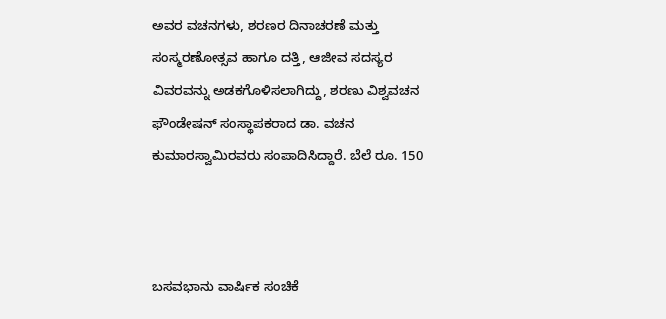ಅವರ ವಚನಗಳು, ಶರಣರ ದಿನಾಚರಣೆ ಮತ್ತು ಸಂಸ್ಮರಣೋತ್ಸವ ಹಾಗೂ ದತ್ತಿ, ಆಜೀವ ಸದಸ್ಯರ ವಿವರವನ್ನು ಅಡಕಗೊಳಿಸಲಾಗಿದ್ದು, ಶರಣು ವಿಶ್ವವಚನ ಫೌಂಡೇಷನ್ ಸಂಸ್ಥಾಪಕರಾದ ಡಾ. ವಚನ ಕುಮಾರಸ್ವಾಮಿರವರು ಸಂಪಾದಿಸಿದ್ದಾರೆ. ಬೆಲೆ ರೂ. 150



ಬಸವಭಾನು ವಾರ್ಷಿಕ ಸಂಚಿಕೆ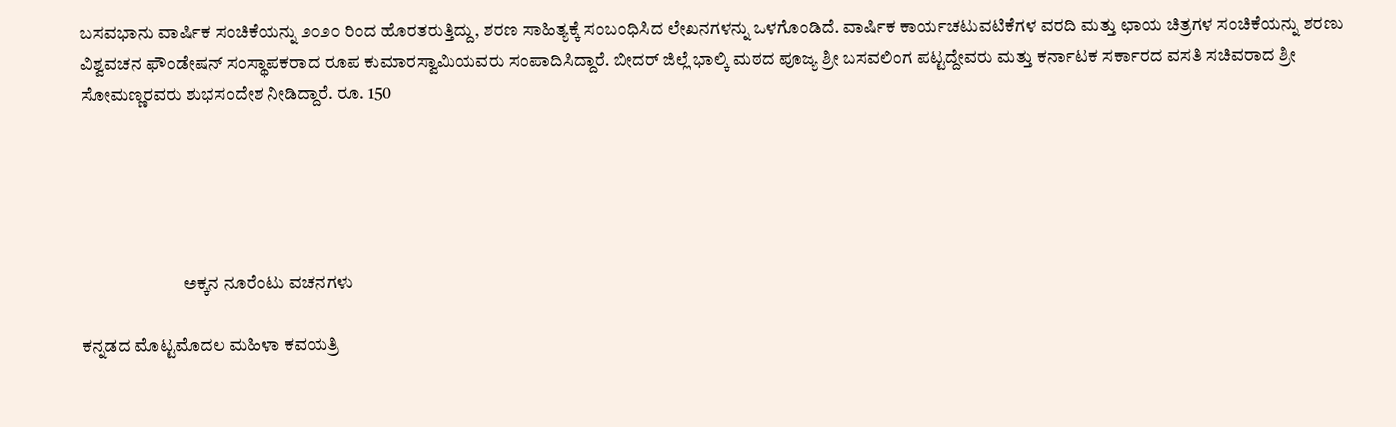ಬಸವಭಾನು ವಾರ್ಷಿಕ ಸಂಚಿಕೆಯನ್ನು ೨೦೨೦ ರಿಂದ ಹೊರತರುತ್ತಿದ್ದು, ಶರಣ ಸಾಹಿತ್ಯಕ್ಕೆ ಸಂಬಂಧಿಸಿದ ಲೇಖನಗಳನ್ನು ಒಳಗೊಂಡಿದೆ. ವಾರ್ಷಿಕ ಕಾರ್ಯಚಟುವಟಿಕೆಗಳ ವರದಿ ಮತ್ತು ಛಾಯ ಚಿತ್ರಗಳ ಸಂಚಿಕೆಯನ್ನು ಶರಣು ವಿಶ್ವವಚನ ಫೌಂಡೇಷನ್ ಸಂಸ್ಥಾಪಕರಾದ ರೂಪ ಕುಮಾರಸ್ವಾಮಿಯವರು ಸಂಪಾದಿಸಿದ್ದಾರೆ. ಬೀದರ್ ಜಿಲ್ಲೆ ಭಾಲ್ಕಿ ಮಠದ ಪೂಜ್ಯ ಶ್ರೀ ಬಸವಲಿಂಗ ಪಟ್ಟದ್ದೇವರು ಮತ್ತು ಕರ್ನಾಟಕ ಸರ್ಕಾರದ ವಸತಿ ಸಚಿವರಾದ ಶ್ರೀ ಸೋಮಣ್ಣರವರು ಶುಭಸಂದೇಶ ನೀಡಿದ್ದಾರೆ. ರೂ. 150





                             ಅಕ್ಕನ ನೂರೆಂಟು ವಚನಗಳು

ಕನ್ನಡದ ಮೊಟ್ಟಮೊದಲ ಮಹಿಳಾ ಕವಯತ್ರಿ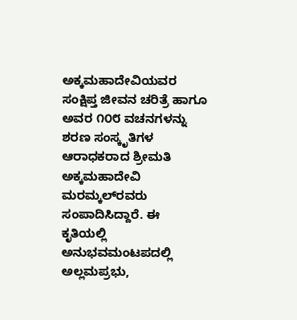ಅಕ್ಕಮಹಾದೇವಿಯವರ ಸಂಕ್ಷಿಪ್ತ ಜೀವನ ಚರಿತ್ರೆ ಹಾಗೂ ಅವರ ೧೦೮ ವಚನಗಳನ್ನು ಶರಣ ಸಂಸ್ಕೃತಿಗಳ ಆರಾಧಕರಾದ ಶ್ರೀಮತಿ ಅಕ್ಕಮಹಾದೇವಿ ಮರಮ್ಕಲ್‌ರವರು ಸಂಪಾದಿಸಿದ್ದಾರೆ. ಈ ಕೃತಿಯಲ್ಲಿ ಅನುಭವಮಂಟಪದಲ್ಲಿ ಅಲ್ಲಮಪ್ರಭು,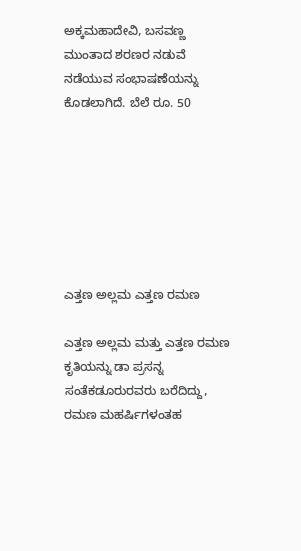ಅಕ್ಕಮಹಾದೇವಿ, ಬಸವಣ್ಣ ಮುಂತಾದ ಶರಣರ ನಡುವೆ ನಡೆಯುವ ಸಂಭಾಷಣೆಯನ್ನು ಕೊಡಲಾಗಿದೆ. ಬೆಲೆ ರೂ. 50







ಎತ್ತಣ ಅಲ್ಲಮ ಎತ್ತಣ ರಮಣ

ಎತ್ತಣ ಅಲ್ಲಮ ಮತ್ತು ಎತ್ತಣ ರಮಣ ಕೃತಿಯನ್ನು ಡಾ ಪ್ರಸನ್ನ ಸಂತೆಕಡೂರುರವರು ಬರೆದಿದ್ದು, ರಮಣ ಮಹರ್ಷಿಗಳಂತಹ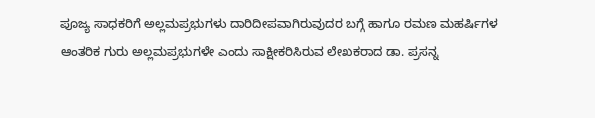ಪೂಜ್ಯ ಸಾಧಕರಿಗೆ ಅಲ್ಲಮಪ್ರಭುಗಳು ದಾರಿದೀಪವಾಗಿರುವುದರ ಬಗ್ಗೆ ಹಾಗೂ ರಮಣ ಮಹರ್ಷಿಗಳ ಆಂತರಿಕ ಗುರು ಅಲ್ಲಮಪ್ರಭುಗಳೇ ಎಂದು ಸಾಕ್ಷೀಕರಿಸಿರುವ ಲೇಖಕರಾದ ಡಾ. ಪ್ರಸನ್ನ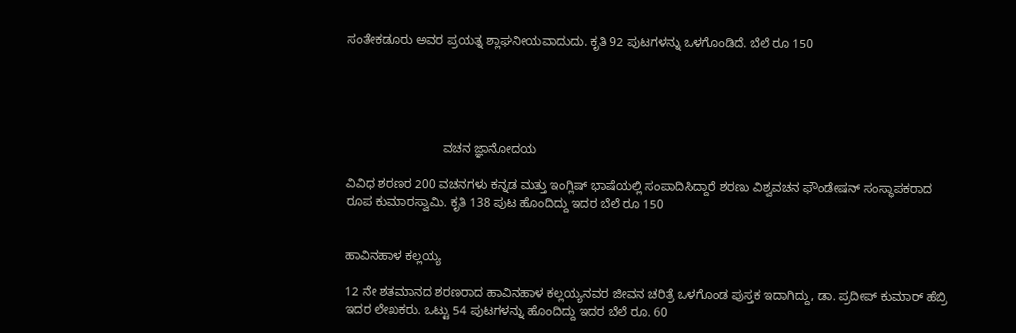ಸಂತೇಕಡೂರು ಅವರ ಪ್ರಯತ್ನ ಶ್ಲಾಘನೀಯವಾದುದು. ಕೃತಿ 92 ಪುಟಗಳನ್ನು ಒಳಗೊಂಡಿದೆ. ಬೆಲೆ ರೂ 150





                            ವಚನ ಜ್ಞಾನೋದಯ

ವಿವಿಧ ಶರಣರ 200 ವಚನಗಳು ಕನ್ನಡ ಮತ್ತು ಇಂಗ್ಲಿಷ್ ಭಾಷೆಯಲ್ಲಿ ಸಂಪಾದಿಸಿದ್ದಾರೆ ಶರಣು ವಿಶ್ವವಚನ ಫೌಂಡೇಷನ್ ಸಂಸ್ಥಾಪಕರಾದ ರೂಪ ಕುಮಾರಸ್ವಾಮಿ. ಕೃತಿ 138 ಪುಟ ಹೊಂದಿದ್ದು ಇದರ ಬೆಲೆ ರೂ 150


ಹಾವಿನಹಾಳ ಕಲ್ಲಯ್ಯ

12 ನೇ ಶತಮಾನದ ಶರಣರಾದ ಹಾವಿನಹಾಳ ಕಲ್ಲಯ್ಯನವರ ಜೀವನ ಚರಿತ್ರೆ ಒಳಗೊಂಡ ಪುಸ್ತಕ ಇದಾಗಿದ್ದು, ಡಾ. ಪ್ರದೀಪ್ ಕುಮಾರ್ ಹೆಬ್ರಿ ಇದರ ಲೇಖಕರು. ಒಟ್ಟು 54 ಪುಟಗಳನ್ನು ಹೊಂದಿದ್ದು ಇದರ ಬೆಲೆ ರೂ. 60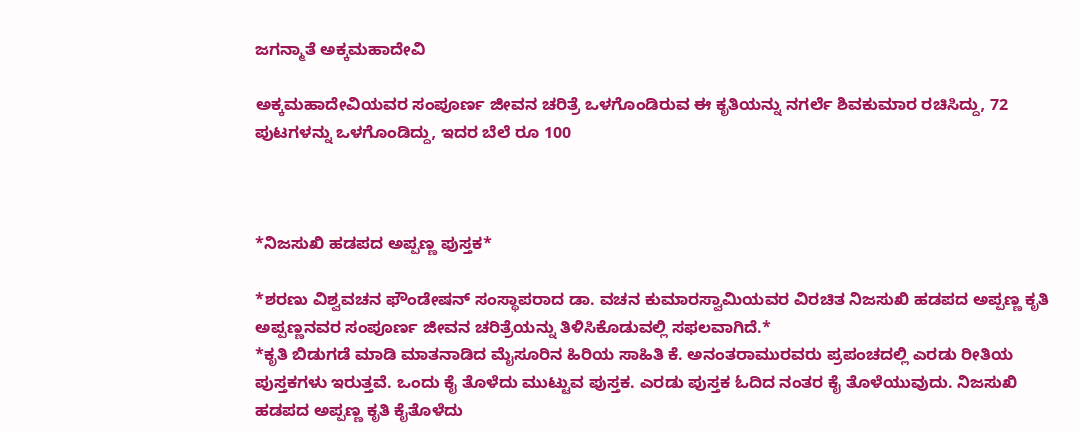ಜಗನ್ಮಾತೆ ಅಕ್ಕಮಹಾದೇವಿ

ಅಕ್ಕಮಹಾದೇವಿಯವರ ಸಂಪೂರ್ಣ ಜೀವನ ಚರಿತ್ರೆ ಒಳಗೊಂಡಿರುವ ಈ ಕೃತಿಯನ್ನು ನಗರ್ಲೆ ಶಿವಕುಮಾರ ರಚಿಸಿದ್ದು, 72 ಪುಟಗಳನ್ನು ಒಳಗೊಂಡಿದ್ದು, ಇದರ ಬೆಲೆ ರೂ 100



*ನಿಜಸುಖಿ ಹಡಪದ ಅಪ್ಪಣ್ಣ ಪುಸ್ತಕ*

*ಶರಣು ವಿಶ್ವವಚನ ಫೌಂಡೇಷನ್ ಸಂಸ್ಥಾಪರಾದ ಡಾ. ವಚನ ಕುಮಾರಸ್ವಾಮಿಯವರ ವಿರಚಿತ ನಿಜಸುಖಿ ಹಡಪದ ಅಪ್ಪಣ್ಣ ಕೃತಿ ಅಪ್ಪಣ್ಣನವರ ಸಂಪೂರ್ಣ ಜೀವನ ಚರಿತ್ರೆಯನ್ನು ತಿಳಿಸಿಕೊಡುವಲ್ಲಿ ಸಫಲವಾಗಿದೆ.*
*ಕೃತಿ ಬಿಡುಗಡೆ ಮಾಡಿ ಮಾತನಾಡಿದ ಮೈಸೂರಿನ ಹಿರಿಯ ಸಾಹಿತಿ ಕೆ. ಅನಂತರಾಮುರವರು ಪ್ರಪಂಚದಲ್ಲಿ ಎರಡು ರೀತಿಯ ಪುಸ್ತಕಗಳು ಇರುತ್ತವೆ. ಒಂದು ಕೈ ತೊಳೆದು ಮುಟ್ಟುವ ಪುಸ್ತಕ. ಎರಡು ಪುಸ್ತಕ ಓದಿದ ನಂತರ ಕೈ ತೊಳೆಯುವುದು. ನಿಜಸುಖಿ ಹಡಪದ ಅಪ್ಪಣ್ಣ ಕೃತಿ ಕೈತೊಳೆದು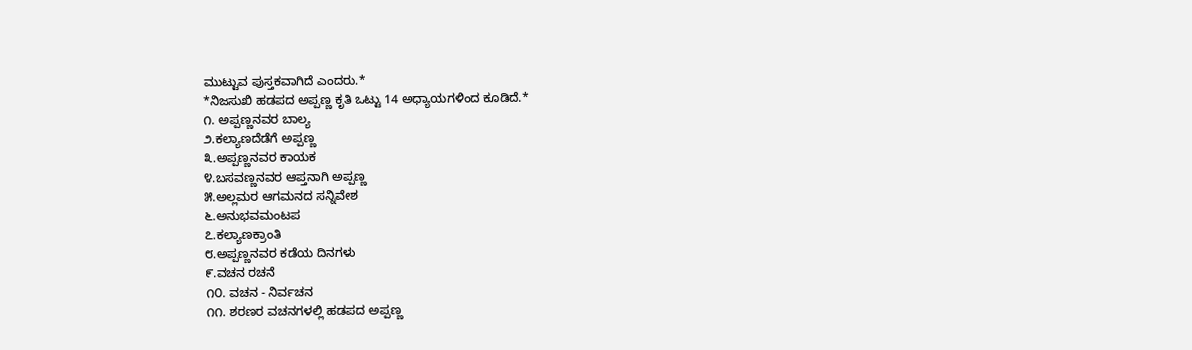ಮುಟ್ಟುವ ಪುಸ್ತಕವಾಗಿದೆ ಎಂದರು.*
*ನಿಜಸುಖಿ ಹಡಪದ ಅಪ್ಪಣ್ಣ ಕೃತಿ ಒಟ್ಟು 14 ಅಧ್ಯಾಯಗಳಿಂದ ಕೂಡಿದೆ.*
೧. ಅಪ್ಪಣ್ಣನವರ ಬಾಲ್ಯ
೨.ಕಲ್ಯಾಣದೆಡೆಗೆ ಅಪ್ಪಣ್ಣ
೩.ಅಪ್ಪಣ್ಣನವರ ಕಾಯಕ
೪.ಬಸವಣ್ಣನವರ ಆಪ್ತನಾಗಿ ಅಪ್ಪಣ್ಣ
೫.ಅಲ್ಲಮರ ಆಗಮನದ ಸನ್ನಿವೇಶ
೬.ಅನುಭವಮಂಟಪ
೭.ಕಲ್ಯಾಣಕ್ರಾಂತಿ
೮.ಅಪ್ಪಣ್ಣನವರ ಕಡೆಯ ದಿನಗಳು
೯.ವಚನ ರಚನೆ
೧೦. ವಚನ - ನಿರ್ವಚನ
೧೧. ಶರಣರ ವಚನಗಳಲ್ಲಿ ಹಡಪದ ಅಪ್ಪಣ್ಣ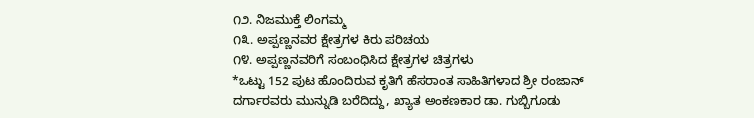೧೨. ನಿಜಮುಕ್ತೆ ಲಿಂಗಮ್ಮ
೧೩. ಅಪ್ಪಣ್ಣನವರ ಕ್ಷೇತ್ರಗಳ ಕಿರು ಪರಿಚಯ
೧೪. ಅಪ್ಪಣ್ಣನವರಿಗೆ ಸಂಬಂಧಿಸಿದ ಕ್ಷೇತ್ರಗಳ ಚಿತ್ರಗಳು
*ಒಟ್ಟು 152 ಪುಟ ಹೊಂದಿರುವ ಕೃತಿಗೆ ಹೆಸರಾಂತ ಸಾಹಿತಿಗಳಾದ ಶ್ರೀ ರಂಜಾನ್ ದರ್ಗಾರವರು ಮುನ್ನುಡಿ ಬರೆದಿದ್ದು, ಖ್ಯಾತ ಅಂಕಣಕಾರ ಡಾ. ಗುಬ್ಬಿಗೂಡು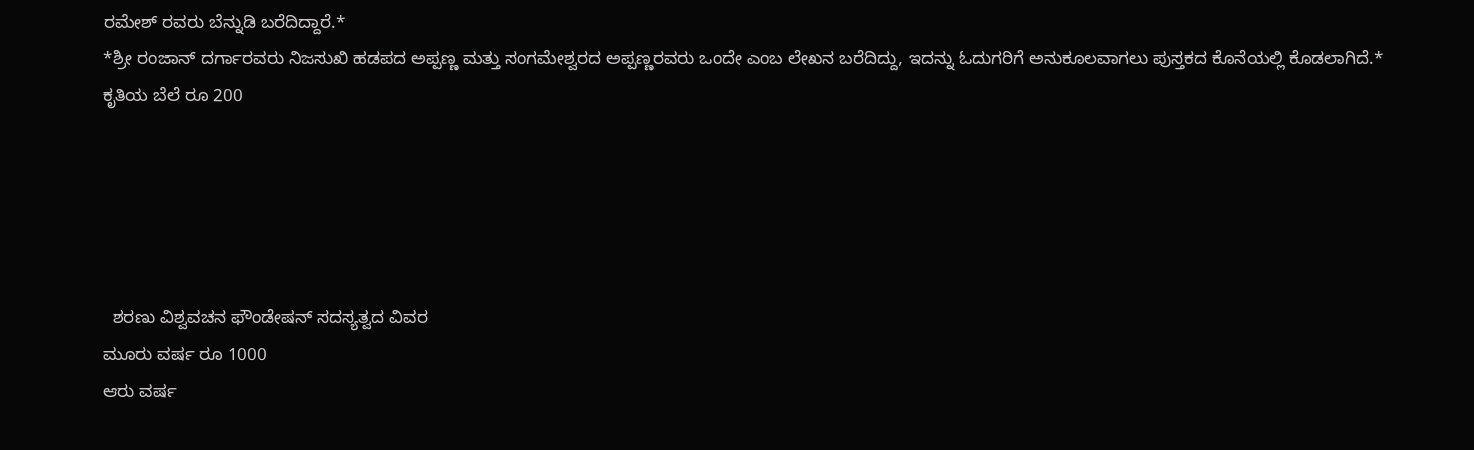ರಮೇಶ್ ರವರು ಬೆನ್ನುಡಿ ಬರೆದಿದ್ದಾರೆ.*
*ಶ್ರೀ ರಂಜಾನ್ ದರ್ಗಾರವರು ನಿಜಸುಖಿ ಹಡಪದ ಅಪ್ಪಣ್ಣ ಮತ್ತು ಸಂಗಮೇಶ್ವರದ ಅಪ್ಪಣ್ಣರವರು ಒಂದೇ ಎಂಬ ಲೇಖನ ಬರೆದಿದ್ದು, ಇದನ್ನು ಓದುಗರಿಗೆ ಅನುಕೂಲವಾಗಲು ಪುಸ್ತಕದ ಕೊನೆಯಲ್ಲಿ ಕೊಡಲಾಗಿದೆ.*
ಕೃತಿಯ ಬೆಲೆ ರೂ 200





  ಶರಣು ವಿಶ್ವವಚನ ಫೌಂಡೇಷನ್ ಸದಸ್ಯತ್ವದ ವಿವರ
ಮೂರು ವರ್ಷ ರೂ 1000
ಆರು ವರ್ಷ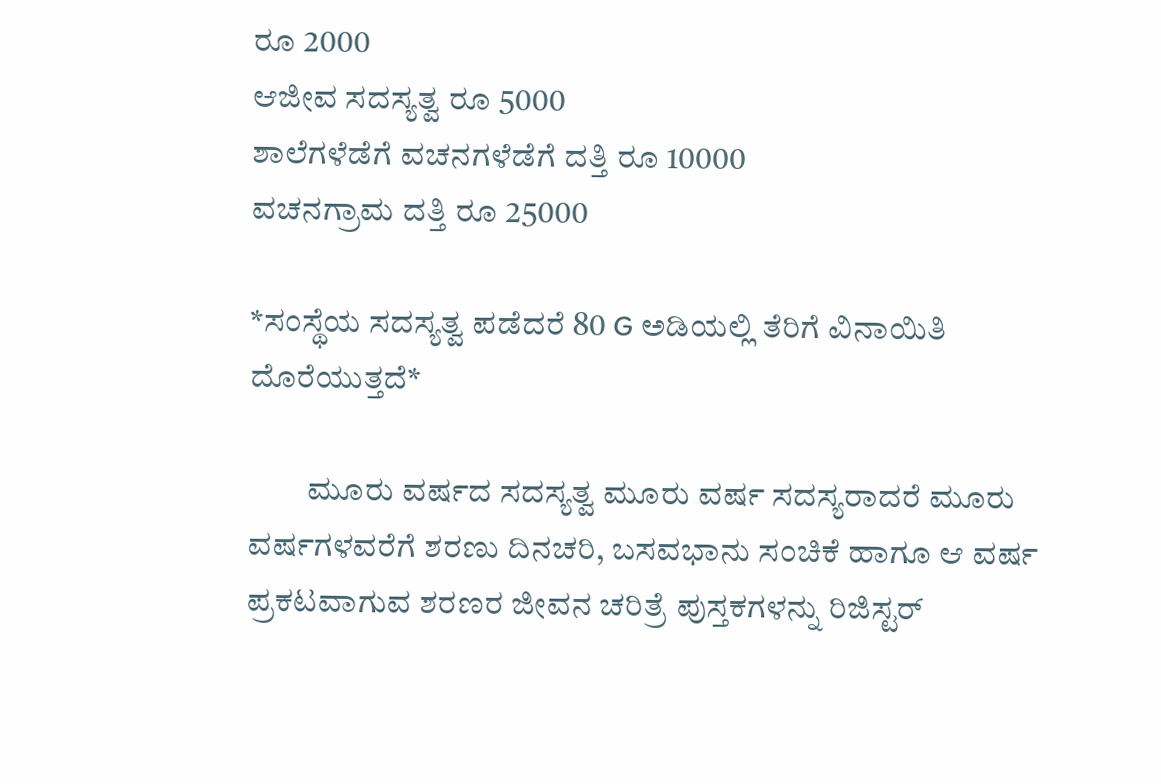ರೂ 2000
ಆಜೀವ ಸದಸ್ಯತ್ವ ರೂ 5000
ಶಾಲೆಗಳೆಡೆಗೆ ವಚನಗಳೆಡೆಗೆ ದತ್ತಿ ರೂ 10000
ವಚನಗ್ರಾಮ ದತ್ತಿ ರೂ 25000

*ಸಂಸ್ಥೆಯ ಸದಸ್ಯತ್ವ ಪಡೆದರೆ 80 G ಅಡಿಯಲ್ಲಿ ತೆರಿಗೆ ವಿನಾಯಿತಿ ದೊರೆಯುತ್ತದೆ*

         ಮೂರು ವರ್ಷದ ಸದಸ್ಯತ್ವ ಮೂರು ವರ್ಷ ಸದಸ್ಯರಾದರೆ ಮೂರು ವರ್ಷಗಳವರೆಗೆ ಶರಣು ದಿನಚರಿ, ಬಸವಭಾನು ಸಂಚಿಕೆ ಹಾಗೂ ಆ ವರ್ಷ ಪ್ರಕಟವಾಗುವ ಶರಣರ ಜೀವನ ಚರಿತ್ರೆ ಪುಸ್ತಕಗಳನ್ನು ರಿಜಿಸ್ಟರ್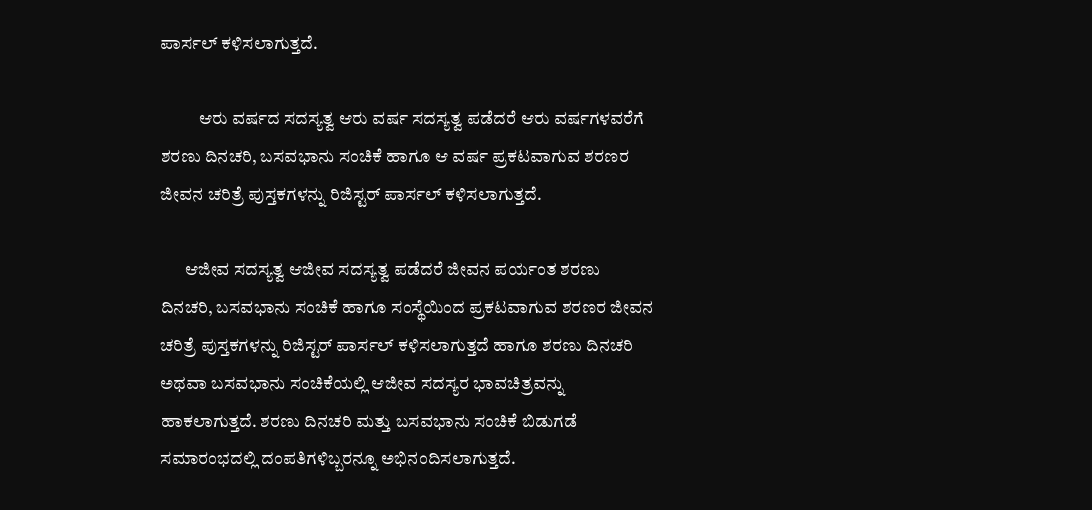ಪಾರ್ಸಲ್ ಕಳಿಸಲಾಗುತ್ತದೆ.

           ಆರು ವರ್ಷದ ಸದಸ್ಯತ್ವ ಆರು ವರ್ಷ ಸದಸ್ಯತ್ವ ಪಡೆದರೆ ಆರು ವರ್ಷಗಳವರೆಗೆ ಶರಣು ದಿನಚರಿ, ಬಸವಭಾನು ಸಂಚಿಕೆ ಹಾಗೂ ಆ ವರ್ಷ ಪ್ರಕಟವಾಗುವ ಶರಣರ ಜೀವನ ಚರಿತ್ರೆ ಪುಸ್ತಕಗಳನ್ನು ರಿಜಿಸ್ಟರ್ ಪಾರ್ಸಲ್ ಕಳಿಸಲಾಗುತ್ತದೆ.

       ಆಜೀವ ಸದಸ್ಯತ್ವ ಆಜೀವ ಸದಸ್ಯತ್ವ ಪಡೆದರೆ ಜೀವನ ಪರ್ಯಂತ ಶರಣು ದಿನಚರಿ, ಬಸವಭಾನು ಸಂಚಿಕೆ ಹಾಗೂ ಸಂಸ್ಥೆಯಿಂದ ಪ್ರಕಟವಾಗುವ ಶರಣರ ಜೀವನ ಚರಿತ್ರೆ ಪುಸ್ತಕಗಳನ್ನು ರಿಜಿಸ್ಟರ್ ಪಾರ್ಸಲ್ ಕಳಿಸಲಾಗುತ್ತದೆ ಹಾಗೂ ಶರಣು ದಿನಚರಿ ಅಥವಾ ಬಸವಭಾನು ಸಂಚಿಕೆಯಲ್ಲಿ ಆಜೀವ ಸದಸ್ಯರ ಭಾವಚಿತ್ರವನ್ನು ಹಾಕಲಾಗುತ್ತದೆ. ಶರಣು ದಿನಚರಿ ಮತ್ತು ಬಸವಭಾನು ಸಂಚಿಕೆ ಬಿಡುಗಡೆ ಸಮಾರಂಭದಲ್ಲಿ ದಂಪತಿಗಳಿಬ್ಬರನ್ನೂ ಅಭಿನಂದಿಸಲಾಗುತ್ತದೆ.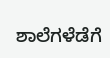ಶಾಲೆಗಳೆಡೆಗೆ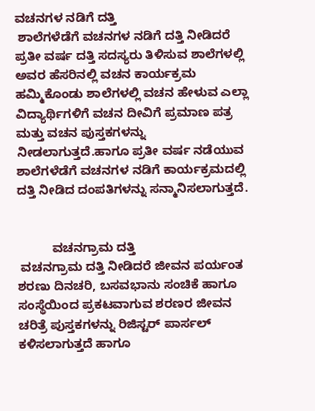ವಚನಗಳ ನಡಿಗೆ ದತ್ತಿ
 ಶಾಲೆಗಳೆಡೆಗೆ ವಚನಗಳ ನಡಿಗೆ ದತ್ತಿ ನೀಡಿದರೆ ಪ್ರತೀ ವರ್ಷ ದತ್ತಿ ಸದಸ್ಯರು ತಿಳಿಸುವ ಶಾಲೆಗಳಲ್ಲಿ ಅವರ ಹೆಸರಿನಲ್ಲಿ ವಚನ ಕಾರ್ಯಕ್ರಮ ಹಮ್ಮಿಕೊಂಡು ಶಾಲೆಗಳಲ್ಲಿ ವಚನ ಹೇಳುವ ಎಲ್ಲಾ ವಿದ್ಯಾರ್ಥಿಗಳಿಗೆ ವಚನ ದೀವಿಗೆ ಪ್ರಮಾಣ ಪತ್ರ ಮತ್ತು ವಚನ ಪುಸ್ತಕಗಳನ್ನು ನೀಡಲಾಗುತ್ತದೆ.ಹಾಗೂ ಪ್ರತೀ ವರ್ಷ ನಡೆಯುವ ಶಾಲೆಗಳೆಡೆಗೆ ವಚನಗಳ ನಡಿಗೆ ಕಾರ್ಯಕ್ರಮದಲ್ಲಿ ದತ್ತಿ ನೀಡಿದ ದಂಪತಿಗಳನ್ನು ಸನ್ಮಾನಿಸಲಾಗುತ್ತದೆ.


          ವಚನಗ್ರಾಮ ದತ್ತಿ
 ವಚನಗ್ರಾಮ ದತ್ತಿ ನೀಡಿದರೆ ಜೀವನ ಪರ್ಯಂತ ಶರಣು ದಿನಚರಿ, ಬಸವಭಾನು ಸಂಚಿಕೆ ಹಾಗೂ ಸಂಸ್ಥೆಯಿಂದ ಪ್ರಕಟವಾಗುವ ಶರಣರ ಜೀವನ ಚರಿತ್ರೆ ಪುಸ್ತಕಗಳನ್ನು ರಿಜಿಸ್ಟರ್ ಪಾರ್ಸಲ್ ಕಳಿಸಲಾಗುತ್ತದೆ ಹಾಗೂ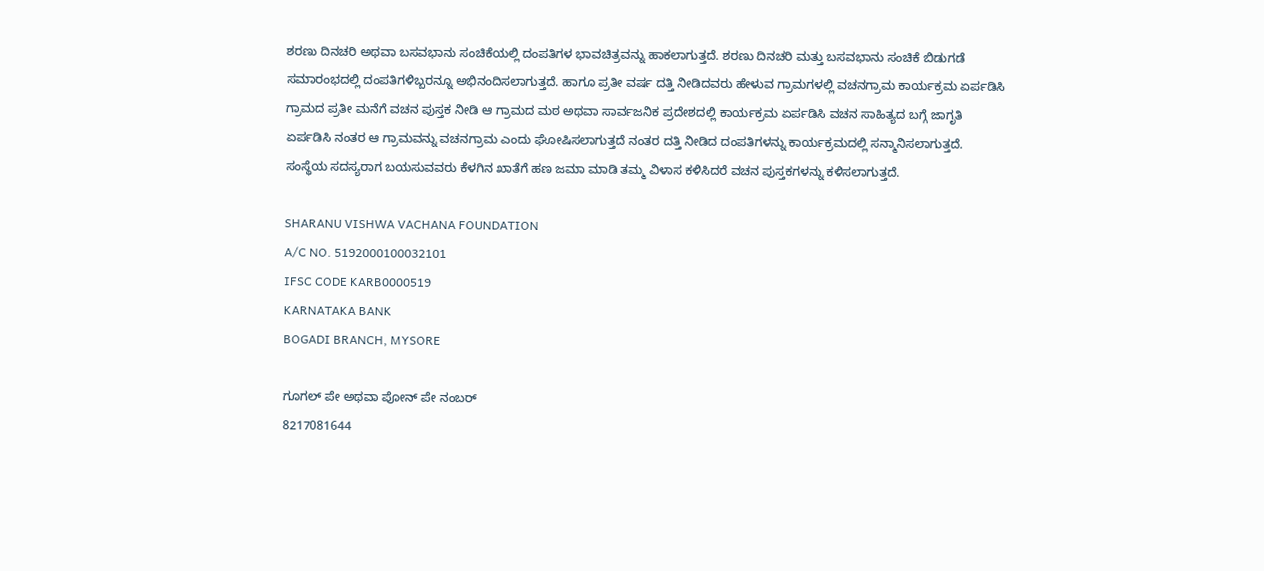ಶರಣು ದಿನಚರಿ ಅಥವಾ ಬಸವಭಾನು ಸಂಚಿಕೆಯಲ್ಲಿ ದಂಪತಿಗಳ ಭಾವಚಿತ್ರವನ್ನು ಹಾಕಲಾಗುತ್ತದೆ. ಶರಣು ದಿನಚರಿ ಮತ್ತು ಬಸವಭಾನು ಸಂಚಿಕೆ ಬಿಡುಗಡೆ ಸಮಾರಂಭದಲ್ಲಿ ದಂಪತಿಗಳಿಬ್ಬರನ್ನೂ ಅಭಿನಂದಿಸಲಾಗುತ್ತದೆ. ಹಾಗೂ ಪ್ರತೀ ವರ್ಷ ದತ್ತಿ ನೀಡಿದವರು ಹೇಳುವ ಗ್ರಾಮಗಳಲ್ಲಿ ವಚನಗ್ರಾಮ ಕಾರ್ಯಕ್ರಮ ಏರ್ಪಡಿಸಿ ಗ್ರಾಮದ ಪ್ರತೀ ಮನೆಗೆ ವಚನ ಪುಸ್ತಕ ನೀಡಿ ಆ ಗ್ರಾಮದ ಮಠ ಅಥವಾ ಸಾರ್ವಜನಿಕ ಪ್ರದೇಶದಲ್ಲಿ ಕಾರ್ಯಕ್ರಮ ಏರ್ಪಡಿಸಿ ವಚನ ಸಾಹಿತ್ಯದ ಬಗ್ಗೆ ಜಾಗೃತಿ ಏರ್ಪಡಿಸಿ ನಂತರ ಆ ಗ್ರಾಮವನ್ನು ವಚನಗ್ರಾಮ ಎಂದು ಘೋಷಿಸಲಾಗುತ್ತದೆ ನಂತರ ದತ್ತಿ ನೀಡಿದ ದಂಪತಿಗಳನ್ನು ಕಾರ್ಯಕ್ರಮದಲ್ಲಿ ಸನ್ಮಾನಿಸಲಾಗುತ್ತದೆ.
ಸಂಸ್ಥೆಯ ಸದಸ್ಯರಾಗ ಬಯಸುವವರು ಕೆಳಗಿನ ಖಾತೆಗೆ ಹಣ ಜಮಾ ಮಾಡಿ ತಮ್ಮ ವಿಳಾಸ ಕಳಿಸಿದರೆ ವಚನ ಪುಸ್ತಕಗಳನ್ನು ಕಳಿಸಲಾಗುತ್ತದೆ.

SHARANU VISHWA VACHANA FOUNDATION
A/C NO. 5192000100032101
IFSC CODE KARB0000519
KARNATAKA BANK
BOGADI BRANCH, MYSORE

ಗೂಗಲ್ ಪೇ ಅಥವಾ ಪೋನ್ ಪೇ ನಂಬರ್
8217081644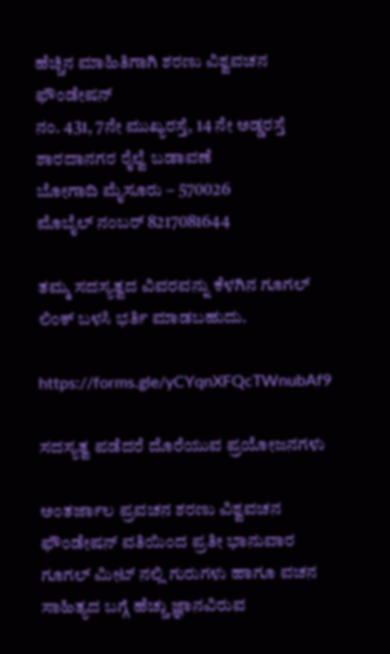ಹೆಚ್ಚಿನ ಮಾಹಿತಿಗಾಗಿ ಶರಣು ವಿಶ್ವವಚನ ಫೌಂಡೇಷನ್
ನಂ. 431, 7ನೇ ಮುಖ್ಯರಸ್ತೆ, 14 ನೇ ಅಡ್ಡರಸ್ತೆ
ಶಾರದಾನಗರ ರೈಲ್ವೆ ಬಡಾವಣೆ
ಬೋಗಾದಿ ಮೈಸೂರು – 570026
ಮೊಬೈಲ್ ನಂಬರ್ 8217081644

ತಮ್ಮ ಸದಸ್ಯತ್ವದ ವಿವರವನ್ನು ಕೆಳಗಿನ ಗೂಗಲ್ ಲಿಂಕ್ ಬಳಸಿ ಭರ್ತಿ ಮಾಡಬಹುದು.

https://forms.gle/yCYqnXFQcTWnubAf9

ಸದಸ್ಯತ್ವ ಪಡೆದರೆ ದೊರೆಯುವ ಪ್ರಯೋಜನಗಳು

ಅಂತರ್ಜಾಲ ಪ್ರವಚನ ಶರಣು ವಿಶ್ವವಚನ ಫೌಂಡೇಷನ್ ವತಿಯಿಂದ ಪ್ರತೀ ಭಾನುವಾರ ಗೂಗಲ್ ಮೀಟ್ ನಲ್ಲಿ ಗುರುಗಳು ಹಾಗೂ ವಚನ ಸಾಹಿತ್ಯದ ಬಗ್ಗೆ ಹೆಚ್ಚು ಜ್ಞಾನವಿರುವ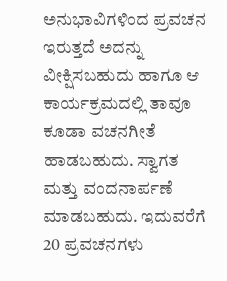ಅನುಭಾವಿಗಳಿಂದ ಪ್ರವಚನ ಇರುತ್ತದೆ ಅದನ್ನು ವೀಕ್ಷಿಸಬಹುದು ಹಾಗೂ ಆ ಕಾರ್ಯಕ್ರಮದಲ್ಲಿ ತಾವೂ ಕೂಡಾ ವಚನಗೀತೆ ಹಾಡಬಹುದು. ಸ್ವಾಗತ ಮತ್ತು ವಂದನಾರ್ಪಣೆ ಮಾಡಬಹುದು. ಇದುವರೆಗೆ 20 ಪ್ರವಚನಗಳು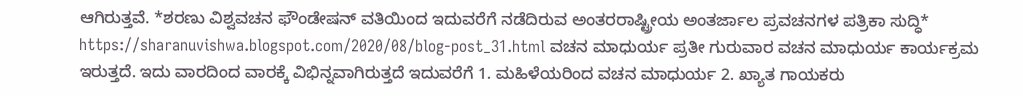ಆಗಿರುತ್ತವೆ. *ಶರಣು ವಿಶ್ವವಚನ ಫೌಂಡೇಷನ್ ವತಿಯಿಂದ ಇದುವರೆಗೆ ನಡೆದಿರುವ ಅಂತರರಾಷ್ಟ್ರೀಯ ಅಂತರ್ಜಾಲ ಪ್ರವಚನಗಳ ಪತ್ರಿಕಾ ಸುದ್ಧಿ* https://sharanuvishwa.blogspot.com/2020/08/blog-post_31.html ವಚನ ಮಾಧುರ್ಯ ಪ್ರತೀ ಗುರುವಾರ ವಚನ ಮಾಧುರ್ಯ ಕಾರ್ಯಕ್ರಮ ಇರುತ್ತದೆ. ಇದು ವಾರದಿಂದ ವಾರಕ್ಕೆ ವಿಭಿನ್ನವಾಗಿರುತ್ತದೆ ಇದುವರೆಗೆ 1. ಮಹಿಳೆಯರಿಂದ ವಚನ ಮಾಧುರ್ಯ 2. ಖ್ಯಾತ ಗಾಯಕರು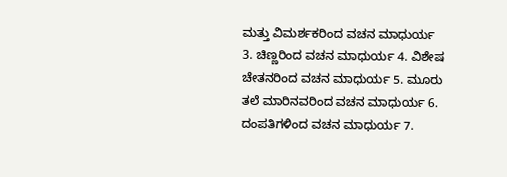ಮತ್ತು ವಿಮರ್ಶಕರಿಂದ ವಚನ ಮಾಧುರ್ಯ 3. ಚಿಣ್ಣರಿಂದ ವಚನ ಮಾಧುರ್ಯ 4. ವಿಶೇಷ ಚೇತನರಿಂದ ವಚನ ಮಾಧುರ್ಯ 5. ಮೂರು ತಲೆ ಮಾರಿನವರಿಂದ ವಚನ ಮಾಧುರ್ಯ 6. ದಂಪತಿಗಳಿಂದ ವಚನ ಮಾಧುರ್ಯ 7.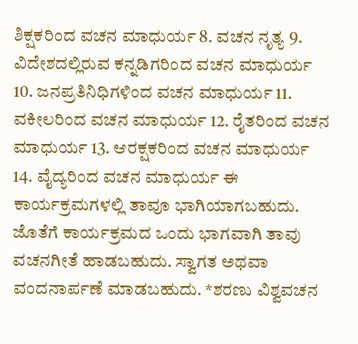ಶಿಕ್ಷಕರಿಂದ ವಚನ ಮಾಧುರ್ಯ 8. ವಚನ ನೃತ್ಯ 9. ವಿದೇಶದಲ್ಲಿರುವ ಕನ್ನಡಿಗರಿಂದ ವಚನ ಮಾಧುರ್ಯ 10. ಜನಪ್ರತಿನಿಧಿಗಳಿಂದ ವಚನ ಮಾಧುರ್ಯ 11. ವಕೀಲರಿಂದ ವಚನ ಮಾಧುರ್ಯ 12. ರೈತರಿಂದ ವಚನ ಮಾಧುರ್ಯ 13. ಆರಕ್ಷಕರಿಂದ ವಚನ ಮಾಧುರ್ಯ 14. ವೈದ್ಯರಿಂದ ವಚನ ಮಾಧುರ್ಯ ಈ ಕಾರ್ಯಕ್ರಮಗಳಲ್ಲಿ ತಾವೂ ಭಾಗಿಯಾಗಬಹುದು. ಜೊತೆಗೆ ಕಾರ್ಯಕ್ರಮದ ಒಂದು ಭಾಗವಾಗಿ ತಾವು ವಚನಗೀತೆ ಹಾಡಬಹುದು. ಸ್ವಾಗತ ಅಥವಾ ವಂದನಾರ್ಪಣೆ ಮಾಡಬಹುದು. *ಶರಣು ವಿಶ್ವವಚನ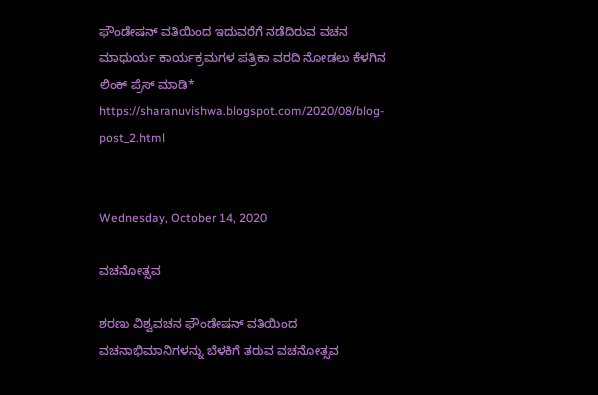ಫೌಂಡೇಷನ್ ವತಿಯಿಂದ ಇದುವರೆಗೆ ನಡೆದಿರುವ ವಚನ ಮಾಧುರ್ಯ ಕಾರ್ಯಕ್ರಮಗಳ ಪತ್ರಿಕಾ ವರದಿ ನೋಡಲು ಕೆಳಗಿನ ಲಿಂಕ್ ಪ್ರೆಸ್ ಮಾಡಿ* https://sharanuvishwa.blogspot.com/2020/08/blog-post_2.html


Wednesday, October 14, 2020

ವಚನೋತ್ಸವ

ಶರಣು ವಿಶ್ವವಚನ ಫೌಂಡೇಷನ್ ವತಿಯಿಂದ ವಚನಾಭಿಮಾನಿಗಳನ್ನು ಬೆಳಕಿಗೆ ತರುವ ವಚನೋತ್ಸವ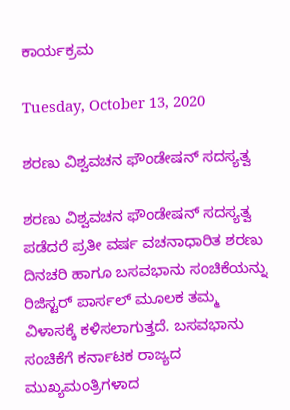ಕಾರ್ಯಕ್ರಮ

Tuesday, October 13, 2020

ಶರಣು ವಿಶ್ವವಚನ ಫೌಂಡೇಷನ್ ಸದಸ್ಯತ್ವ

ಶರಣು ವಿಶ್ವವಚನ ಫೌಂಡೇಷನ್ ಸದಸ್ಯತ್ವ ಪಡೆದರೆ ಪ್ರತೀ ವರ್ಷ ವಚನಾಧಾರಿತ ಶರಣು ದಿನಚರಿ ಹಾಗೂ ಬಸವಭಾನು ಸಂಚಿಕೆಯನ್ನು ರಿಜಿಸ್ಟರ್ ಪಾರ್ಸಲ್ ಮೂಲಕ ತಮ್ಮ ವಿಳಾಸಕ್ಕೆ ಕಳಿಸಲಾಗುತ್ತದೆ. ಬಸವಭಾನು ಸಂಚಿಕೆಗೆ ಕರ್ನಾಟಕ ರಾಜ್ಯದ ಮುಖ್ಯಮಂತ್ರಿಗಳಾದ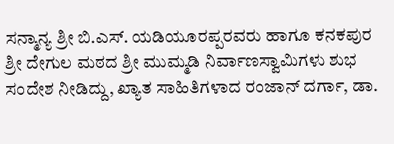ಸನ್ಮಾನ್ಯ ಶ್ರೀ ಬಿ.ಎಸ್. ಯಡಿಯೂರಪ್ಪರವರು ಹಾಗೂ ಕನಕಪುರ ಶ್ರೀ ದೇಗುಲ ಮಠದ ಶ್ರೀ ಮುಮ್ಮಡಿ ನಿರ್ವಾಣಸ್ವಾಮಿಗಳು ಶುಭ ಸಂದೇಶ ನೀಡಿದ್ದು, ಖ್ಯಾತ ಸಾಹಿತಿಗಳಾದ ರಂಜಾನ್ ದರ್ಗಾ, ಡಾ.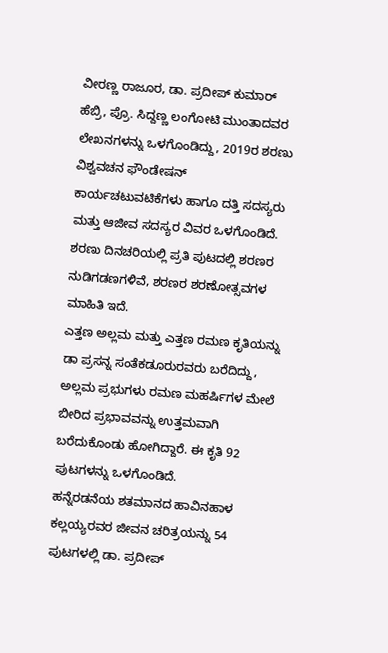ವೀರಣ್ಣ ರಾಜೂರ, ಡಾ. ಪ್ರದೀಪ್ ಕುಮಾರ್ ಹೆಬ್ರಿ, ಪ್ರೊ. ಸಿದ್ದಣ್ಣ ಲಂಗೋಟಿ ಮುಂತಾದವರ ಲೇಖನಗಳನ್ನು ಒಳಗೊಂಡಿದ್ದು, 2019ರ ಶರಣು ವಿಶ್ವವಚನ ಫೌಂಡೇಷನ್ ಕಾರ್ಯಚಟುವಟಿಕೆಗಳು ಹಾಗೂ ದತ್ತಿ ಸದಸ್ಯರು ಮತ್ತು ಆಜೀವ ಸದಸ್ಯರ ವಿವರ ಒಳಗೊಂಡಿದೆ.
ಶರಣು ದಿನಚರಿಯಲ್ಲಿ ಪ್ರತಿ ಪುಟದಲ್ಲಿ ಶರಣರ ನುಡಿಗಡಣಗಳಿವೆ, ಶರಣರ ಶರಣೋತ್ಸವಗಳ ಮಾಹಿತಿ ಇದೆ.
ಎತ್ತಣ ಅಲ್ಲಮ ಮತ್ತು ಎತ್ತಣ ರಮಣ ಕೃತಿಯನ್ನು ಡಾ ಪ್ರಸನ್ನ ಸಂತೆಕಡೂರುರವರು ಬರೆದಿದ್ದು, ಅಲ್ಲಮ ಪ್ರಭುಗಳು ರಮಣ ಮಹರ್ಷಿಗಳ ಮೇಲೆ ಬೀರಿದ ಪ್ರಭಾವವನ್ನು ಉತ್ತಮವಾಗಿ ಬರೆದುಕೊಂಡು ಹೋಗಿದ್ದಾರೆ. ಈ ಕೃತಿ 92 ಪುಟಗಳನ್ನು ಒಳಗೊಂಡಿದೆ.
ಹನ್ನೆರಡನೆಯ ಶತಮಾನದ ಹಾವಿನಹಾಳ ಕಲ್ಲಯ್ಯರವರ ಜೀವನ ಚರಿತ್ರಯನ್ನು 54 ಪುಟಗಳಲ್ಲಿ ಡಾ. ಪ್ರದೀಪ್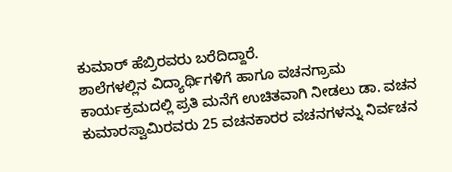ಕುಮಾರ್ ಹೆಬ್ರಿರವರು ಬರೆದಿದ್ದಾರೆ.
ಶಾಲೆಗಳಲ್ಲಿನ ವಿದ್ಯಾರ್ಥಿಗಳಿಗೆ ಹಾಗೂ ವಚನಗ್ರಾಮ ಕಾರ್ಯಕ್ರಮದಲ್ಲಿ ಪ್ರತಿ ಮನೆಗೆ ಉಚಿತವಾಗಿ ನೀಡಲು ಡಾ. ವಚನ ಕುಮಾರಸ್ವಾಮಿರವರು 25 ವಚನಕಾರರ ವಚನಗಳನ್ನು ನಿರ್ವಚನ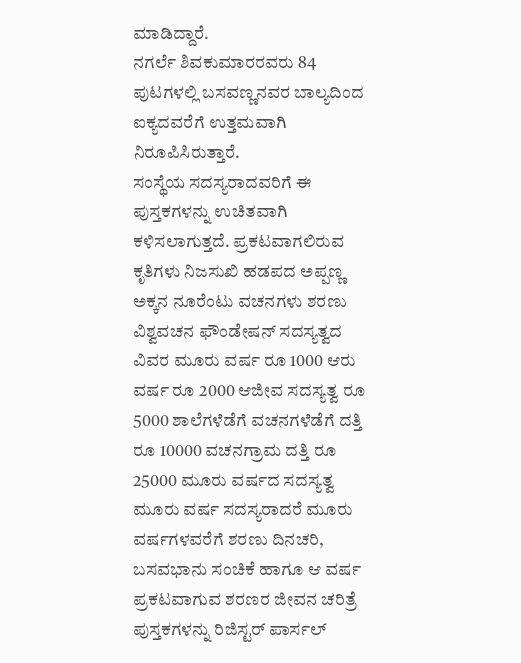ಮಾಡಿದ್ದಾರೆ.
ನಗರ್ಲೆ ಶಿವಕುಮಾರರವರು 84 ಪುಟಗಳಲ್ಲಿ ಬಸವಣ್ಣನವರ ಬಾಲ್ಯದಿಂದ ಐಕ್ಯದವರೆಗೆ ಉತ್ತಮವಾಗಿ ನಿರೂಪಿಸಿರುತ್ತಾರೆ.
ಸಂಸ್ಥೆಯ ಸದಸ್ಯರಾದವರಿಗೆ ಈ ಪುಸ್ತಕಗಳನ್ನು ಉಚಿತವಾಗಿ ಕಳಿಸಲಾಗುತ್ತದೆ. ಪ್ರಕಟವಾಗಲಿರುವ ಕೃತಿಗಳು ನಿಜಸುಖಿ ಹಡಪದ ಅಪ್ಪಣ್ಣ ಅಕ್ಕನ ನೂರೆಂಟು ವಚನಗಳು ಶರಣು ವಿಶ್ವವಚನ ಫೌಂಡೇಷನ್ ಸದಸ್ಯತ್ವದ ವಿವರ ಮೂರು ವರ್ಷ ರೂ 1000 ಆರು ವರ್ಷ ರೂ 2000 ಆಜೀವ ಸದಸ್ಯತ್ವ ರೂ 5000 ಶಾಲೆಗಳೆಡೆಗೆ ವಚನಗಳೆಡೆಗೆ ದತ್ತಿ ರೂ 10000 ವಚನಗ್ರಾಮ ದತ್ತಿ ರೂ 25000 ಮೂರು ವರ್ಷದ ಸದಸ್ಯತ್ವ ಮೂರು ವರ್ಷ ಸದಸ್ಯರಾದರೆ ಮೂರು ವರ್ಷಗಳವರೆಗೆ ಶರಣು ದಿನಚರಿ, ಬಸವಭಾನು ಸಂಚಿಕೆ ಹಾಗೂ ಆ ವರ್ಷ ಪ್ರಕಟವಾಗುವ ಶರಣರ ಜೀವನ ಚರಿತ್ರೆ ಪುಸ್ತಕಗಳನ್ನು ರಿಜಿಸ್ಟರ್ ಪಾರ್ಸಲ್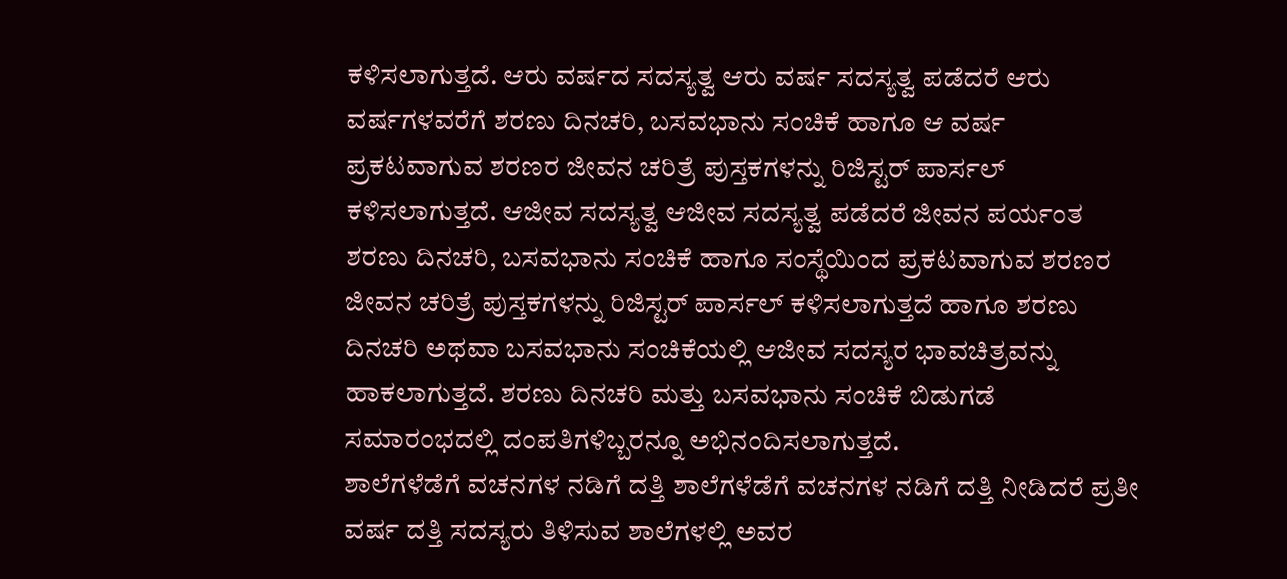ಕಳಿಸಲಾಗುತ್ತದೆ. ಆರು ವರ್ಷದ ಸದಸ್ಯತ್ವ ಆರು ವರ್ಷ ಸದಸ್ಯತ್ವ ಪಡೆದರೆ ಆರು ವರ್ಷಗಳವರೆಗೆ ಶರಣು ದಿನಚರಿ, ಬಸವಭಾನು ಸಂಚಿಕೆ ಹಾಗೂ ಆ ವರ್ಷ ಪ್ರಕಟವಾಗುವ ಶರಣರ ಜೀವನ ಚರಿತ್ರೆ ಪುಸ್ತಕಗಳನ್ನು ರಿಜಿಸ್ಟರ್ ಪಾರ್ಸಲ್ ಕಳಿಸಲಾಗುತ್ತದೆ. ಆಜೀವ ಸದಸ್ಯತ್ವ ಆಜೀವ ಸದಸ್ಯತ್ವ ಪಡೆದರೆ ಜೀವನ ಪರ್ಯಂತ ಶರಣು ದಿನಚರಿ, ಬಸವಭಾನು ಸಂಚಿಕೆ ಹಾಗೂ ಸಂಸ್ಥೆಯಿಂದ ಪ್ರಕಟವಾಗುವ ಶರಣರ ಜೀವನ ಚರಿತ್ರೆ ಪುಸ್ತಕಗಳನ್ನು ರಿಜಿಸ್ಟರ್ ಪಾರ್ಸಲ್ ಕಳಿಸಲಾಗುತ್ತದೆ ಹಾಗೂ ಶರಣು ದಿನಚರಿ ಅಥವಾ ಬಸವಭಾನು ಸಂಚಿಕೆಯಲ್ಲಿ ಆಜೀವ ಸದಸ್ಯರ ಭಾವಚಿತ್ರವನ್ನು ಹಾಕಲಾಗುತ್ತದೆ. ಶರಣು ದಿನಚರಿ ಮತ್ತು ಬಸವಭಾನು ಸಂಚಿಕೆ ಬಿಡುಗಡೆ ಸಮಾರಂಭದಲ್ಲಿ ದಂಪತಿಗಳಿಬ್ಬರನ್ನೂ ಅಭಿನಂದಿಸಲಾಗುತ್ತದೆ.
ಶಾಲೆಗಳೆಡೆಗೆ ವಚನಗಳ ನಡಿಗೆ ದತ್ತಿ ಶಾಲೆಗಳೆಡೆಗೆ ವಚನಗಳ ನಡಿಗೆ ದತ್ತಿ ನೀಡಿದರೆ ಪ್ರತೀ ವರ್ಷ ದತ್ತಿ ಸದಸ್ಯರು ತಿಳಿಸುವ ಶಾಲೆಗಳಲ್ಲಿ ಅವರ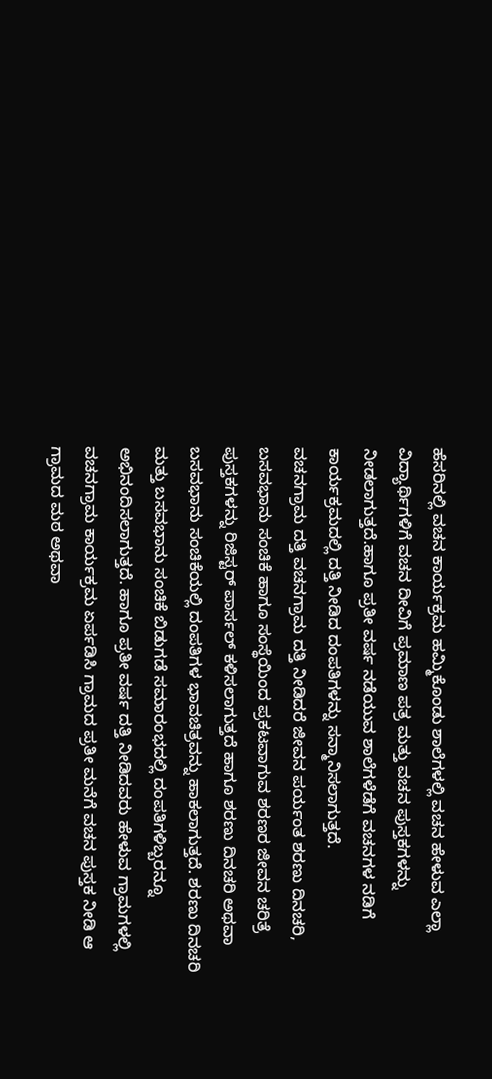ಹೆಸರಿನಲ್ಲಿ ವಚನ ಕಾರ್ಯಕ್ರಮ ಹಮ್ಮಿಕೊಂಡು ಶಾಲೆಗಳಲ್ಲಿ ವಚನ ಹೇಳುವ ಎಲ್ಲಾ ವಿದ್ಯಾರ್ಥಿಗಳಿಗೆ ವಚನ ದೀವಿಗೆ ಪ್ರಮಾಣ ಪತ್ರ ಮತ್ತು ವಚನ ಪುಸ್ತಕಗಳನ್ನು ನೀಡಲಾಗುತ್ತದೆ.ಹಾಗೂ ಪ್ರತೀ ವರ್ಷ ನಡೆಯುವ ಶಾಲೆಗಳೆಡೆಗೆ ವಚನಗಳ ನಡಿಗೆ ಕಾರ್ಯಕ್ರಮದಲ್ಲಿ ದತ್ತಿ ನೀಡಿದ ದಂಪತಿಗಳನ್ನು ಸನ್ಮಾನಿಸಲಾಗುತ್ತದೆ.
ವಚನಗ್ರಾಮ ದತ್ತಿ ವಚನಗ್ರಾಮ ದತ್ತಿ ನೀಡಿದರೆ ಜೀವನ ಪರ್ಯಂತ ಶರಣು ದಿನಚರಿ, ಬಸವಭಾನು ಸಂಚಿಕೆ ಹಾಗೂ ಸಂಸ್ಥೆಯಿಂದ ಪ್ರಕಟವಾಗುವ ಶರಣರ ಜೀವನ ಚರಿತ್ರೆ ಪುಸ್ತಕಗಳನ್ನು ರಿಜಿಸ್ಟರ್ ಪಾರ್ಸಲ್ ಕಳಿಸಲಾಗುತ್ತದೆ ಹಾಗೂ ಶರಣು ದಿನಚರಿ ಅಥವಾ ಬಸವಭಾನು ಸಂಚಿಕೆಯಲ್ಲಿ ದಂಪತಿಗಳ ಭಾವಚಿತ್ರವನ್ನು ಹಾಕಲಾಗುತ್ತದೆ. ಶರಣು ದಿನಚರಿ ಮತ್ತು ಬಸವಭಾನು ಸಂಚಿಕೆ ಬಿಡುಗಡೆ ಸಮಾರಂಭದಲ್ಲಿ ದಂಪತಿಗಳಿಬ್ಬರನ್ನೂ ಅಭಿನಂದಿಸಲಾಗುತ್ತದೆ. ಹಾಗೂ ಪ್ರತೀ ವರ್ಷ ದತ್ತಿ ನೀಡಿದವರು ಹೇಳುವ ಗ್ರಾಮಗಳಲ್ಲಿ ವಚನಗ್ರಾಮ ಕಾರ್ಯಕ್ರಮ ಏರ್ಪಡಿಸಿ ಗ್ರಾಮದ ಪ್ರತೀ ಮನೆಗೆ ವಚನ ಪುಸ್ತಕ ನೀಡಿ ಆ ಗ್ರಾಮದ ಮಠ ಅಥವಾ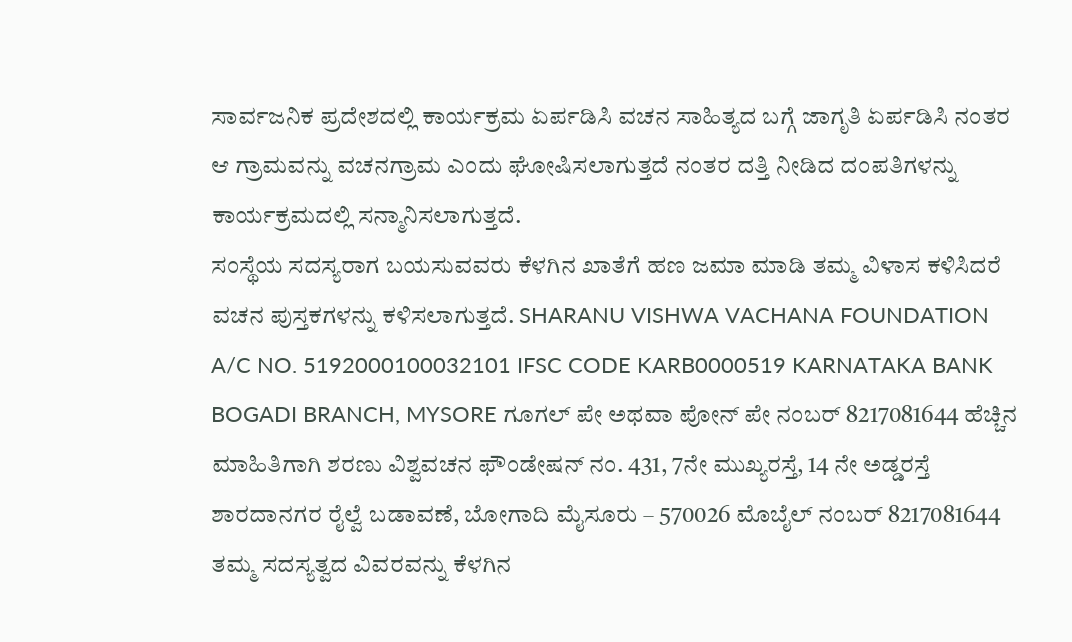ಸಾರ್ವಜನಿಕ ಪ್ರದೇಶದಲ್ಲಿ ಕಾರ್ಯಕ್ರಮ ಏರ್ಪಡಿಸಿ ವಚನ ಸಾಹಿತ್ಯದ ಬಗ್ಗೆ ಜಾಗೃತಿ ಏರ್ಪಡಿಸಿ ನಂತರ ಆ ಗ್ರಾಮವನ್ನು ವಚನಗ್ರಾಮ ಎಂದು ಘೋಷಿಸಲಾಗುತ್ತದೆ ನಂತರ ದತ್ತಿ ನೀಡಿದ ದಂಪತಿಗಳನ್ನು ಕಾರ್ಯಕ್ರಮದಲ್ಲಿ ಸನ್ಮಾನಿಸಲಾಗುತ್ತದೆ.
ಸಂಸ್ಥೆಯ ಸದಸ್ಯರಾಗ ಬಯಸುವವರು ಕೆಳಗಿನ ಖಾತೆಗೆ ಹಣ ಜಮಾ ಮಾಡಿ ತಮ್ಮ ವಿಳಾಸ ಕಳಿಸಿದರೆ ವಚನ ಪುಸ್ತಕಗಳನ್ನು ಕಳಿಸಲಾಗುತ್ತದೆ. SHARANU VISHWA VACHANA FOUNDATION A/C NO. 5192000100032101 IFSC CODE KARB0000519 KARNATAKA BANK BOGADI BRANCH, MYSORE ಗೂಗಲ್ ಪೇ ಅಥವಾ ಪೋನ್ ಪೇ ನಂಬರ್ 8217081644 ಹೆಚ್ಚಿನ ಮಾಹಿತಿಗಾಗಿ ಶರಣು ವಿಶ್ವವಚನ ಫೌಂಡೇಷನ್ ನಂ. 431, 7ನೇ ಮುಖ್ಯರಸ್ತೆ, 14 ನೇ ಅಡ್ಡರಸ್ತೆ ಶಾರದಾನಗರ ರೈಲ್ವೆ ಬಡಾವಣೆ, ಬೋಗಾದಿ ಮೈಸೂರು – 570026 ಮೊಬೈಲ್ ನಂಬರ್ 8217081644 ತಮ್ಮ ಸದಸ್ಯತ್ವದ ವಿವರವನ್ನು ಕೆಳಗಿನ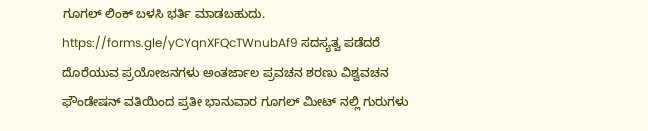ಗೂಗಲ್ ಲಿಂಕ್ ಬಳಸಿ ಭರ್ತಿ ಮಾಡಬಹುದು. https://forms.gle/yCYqnXFQcTWnubAf9 ಸದಸ್ಯತ್ವ ಪಡೆದರೆ ದೊರೆಯುವ ಪ್ರಯೋಜನಗಳು ಅಂತರ್ಜಾಲ ಪ್ರವಚನ ಶರಣು ವಿಶ್ವವಚನ ಫೌಂಡೇಷನ್ ವತಿಯಿಂದ ಪ್ರತೀ ಭಾನುವಾರ ಗೂಗಲ್ ಮೀಟ್ ನಲ್ಲಿ ಗುರುಗಳು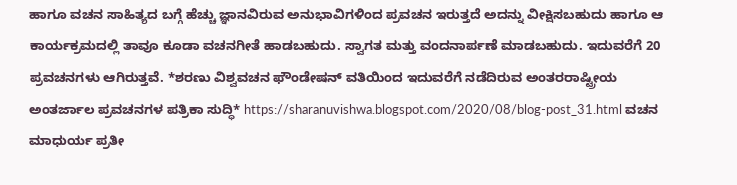ಹಾಗೂ ವಚನ ಸಾಹಿತ್ಯದ ಬಗ್ಗೆ ಹೆಚ್ಚು ಜ್ಞಾನವಿರುವ ಅನುಭಾವಿಗಳಿಂದ ಪ್ರವಚನ ಇರುತ್ತದೆ ಅದನ್ನು ವೀಕ್ಷಿಸಬಹುದು ಹಾಗೂ ಆ ಕಾರ್ಯಕ್ರಮದಲ್ಲಿ ತಾವೂ ಕೂಡಾ ವಚನಗೀತೆ ಹಾಡಬಹುದು. ಸ್ವಾಗತ ಮತ್ತು ವಂದನಾರ್ಪಣೆ ಮಾಡಬಹುದು. ಇದುವರೆಗೆ 20 ಪ್ರವಚನಗಳು ಆಗಿರುತ್ತವೆ. *ಶರಣು ವಿಶ್ವವಚನ ಫೌಂಡೇಷನ್ ವತಿಯಿಂದ ಇದುವರೆಗೆ ನಡೆದಿರುವ ಅಂತರರಾಷ್ಟ್ರೀಯ ಅಂತರ್ಜಾಲ ಪ್ರವಚನಗಳ ಪತ್ರಿಕಾ ಸುದ್ಧಿ* https://sharanuvishwa.blogspot.com/2020/08/blog-post_31.html ವಚನ ಮಾಧುರ್ಯ ಪ್ರತೀ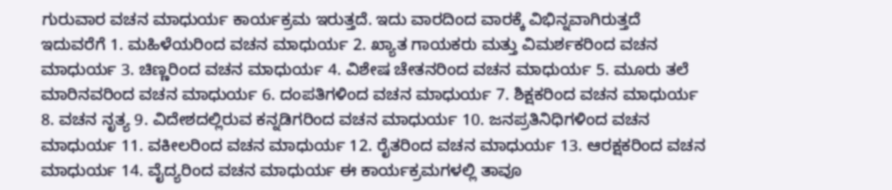ಗುರುವಾರ ವಚನ ಮಾಧುರ್ಯ ಕಾರ್ಯಕ್ರಮ ಇರುತ್ತದೆ. ಇದು ವಾರದಿಂದ ವಾರಕ್ಕೆ ವಿಭಿನ್ನವಾಗಿರುತ್ತದೆ ಇದುವರೆಗೆ 1. ಮಹಿಳೆಯರಿಂದ ವಚನ ಮಾಧುರ್ಯ 2. ಖ್ಯಾತ ಗಾಯಕರು ಮತ್ತು ವಿಮರ್ಶಕರಿಂದ ವಚನ ಮಾಧುರ್ಯ 3. ಚಿಣ್ಣರಿಂದ ವಚನ ಮಾಧುರ್ಯ 4. ವಿಶೇಷ ಚೇತನರಿಂದ ವಚನ ಮಾಧುರ್ಯ 5. ಮೂರು ತಲೆ ಮಾರಿನವರಿಂದ ವಚನ ಮಾಧುರ್ಯ 6. ದಂಪತಿಗಳಿಂದ ವಚನ ಮಾಧುರ್ಯ 7. ಶಿಕ್ಷಕರಿಂದ ವಚನ ಮಾಧುರ್ಯ 8. ವಚನ ನೃತ್ಯ 9. ವಿದೇಶದಲ್ಲಿರುವ ಕನ್ನಡಿಗರಿಂದ ವಚನ ಮಾಧುರ್ಯ 10. ಜನಪ್ರತಿನಿಧಿಗಳಿಂದ ವಚನ ಮಾಧುರ್ಯ 11. ವಕೀಲರಿಂದ ವಚನ ಮಾಧುರ್ಯ 12. ರೈತರಿಂದ ವಚನ ಮಾಧುರ್ಯ 13. ಆರಕ್ಷಕರಿಂದ ವಚನ ಮಾಧುರ್ಯ 14. ವೈದ್ಯರಿಂದ ವಚನ ಮಾಧುರ್ಯ ಈ ಕಾರ್ಯಕ್ರಮಗಳಲ್ಲಿ ತಾವೂ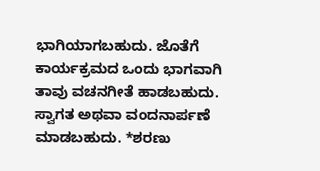ಭಾಗಿಯಾಗಬಹುದು. ಜೊತೆಗೆ ಕಾರ್ಯಕ್ರಮದ ಒಂದು ಭಾಗವಾಗಿ ತಾವು ವಚನಗೀತೆ ಹಾಡಬಹುದು. ಸ್ವಾಗತ ಅಥವಾ ವಂದನಾರ್ಪಣೆ ಮಾಡಬಹುದು. *ಶರಣು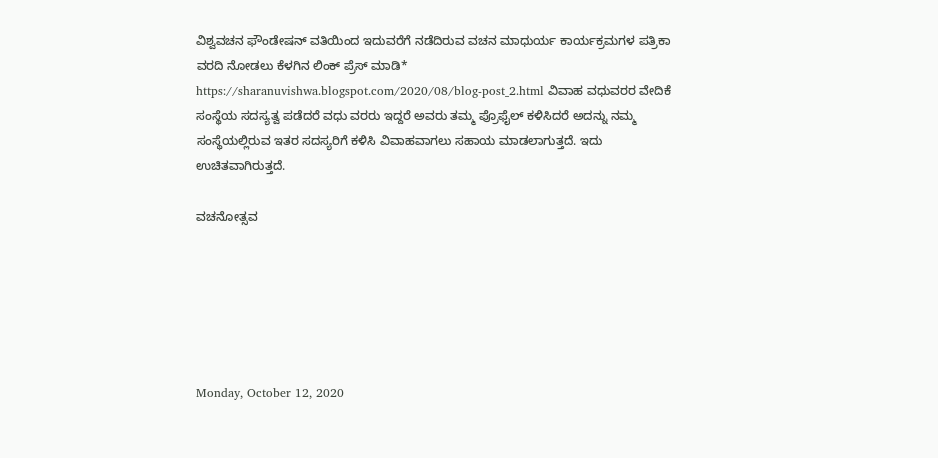ವಿಶ್ವವಚನ ಫೌಂಡೇಷನ್ ವತಿಯಿಂದ ಇದುವರೆಗೆ ನಡೆದಿರುವ ವಚನ ಮಾಧುರ್ಯ ಕಾರ್ಯಕ್ರಮಗಳ ಪತ್ರಿಕಾ ವರದಿ ನೋಡಲು ಕೆಳಗಿನ ಲಿಂಕ್ ಪ್ರೆಸ್ ಮಾಡಿ* https://sharanuvishwa.blogspot.com/2020/08/blog-post_2.html ವಿವಾಹ ವಧುವರರ ವೇದಿಕೆ ಸಂಸ್ಥೆಯ ಸದಸ್ಯತ್ವ ಪಡೆದರೆ ವಧು ವರರು ಇದ್ದರೆ ಅವರು ತಮ್ಮ ಪ್ರೊಫೈಲ್ ಕಳಿಸಿದರೆ ಅದನ್ನು ನಮ್ಮ ಸಂಸ್ಥೆಯಲ್ಲಿರುವ ಇತರ ಸದಸ್ಯರಿಗೆ ಕಳಿಸಿ ವಿವಾಹವಾಗಲು ಸಹಾಯ ಮಾಡಲಾಗುತ್ತದೆ. ಇದು ಉಚಿತವಾಗಿರುತ್ತದೆ.

ವಚನೋತ್ಸವ






Monday, October 12, 2020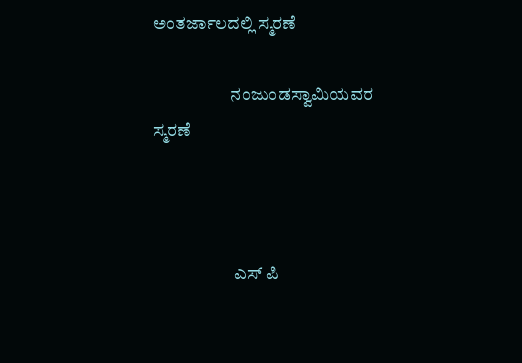ಅಂತರ್ಜಾಲದಲ್ಲಿ ಸ್ಮರಣೆ

                      ನಂಜುಂಡಸ್ವಾಮಿಯವರ ಸ್ಮರಣೆ



                       ಎಸ್ ಪಿ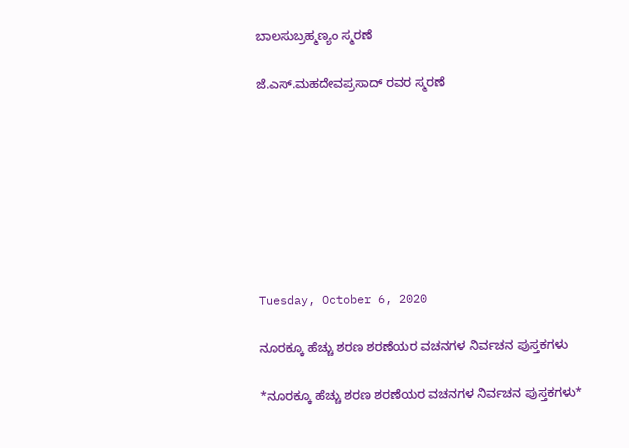ಬಾಲಸುಬ್ರಹ್ಮಣ್ಯಂ ಸ್ಮರಣೆ

ಜೆ.ಎಸ್.ಮಹದೇವಪ್ರಸಾದ್ ರವರ ಸ್ಮರಣೆ








Tuesday, October 6, 2020

ನೂರಕ್ಕೂ ಹೆಚ್ಚು ಶರಣ ಶರಣೆಯರ ವಚನಗಳ ನಿರ್ವಚನ ಪುಸ್ತಕಗಳು

*ನೂರಕ್ಕೂ ಹೆಚ್ಚು ಶರಣ ಶರಣೆಯರ ವಚನಗಳ ನಿರ್ವಚನ ಪುಸ್ತಕಗಳು*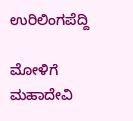ಉರಿಲಿಂಗಪೆದ್ದಿ

ಮೋಳಿಗೆ ಮಹಾದೇವಿ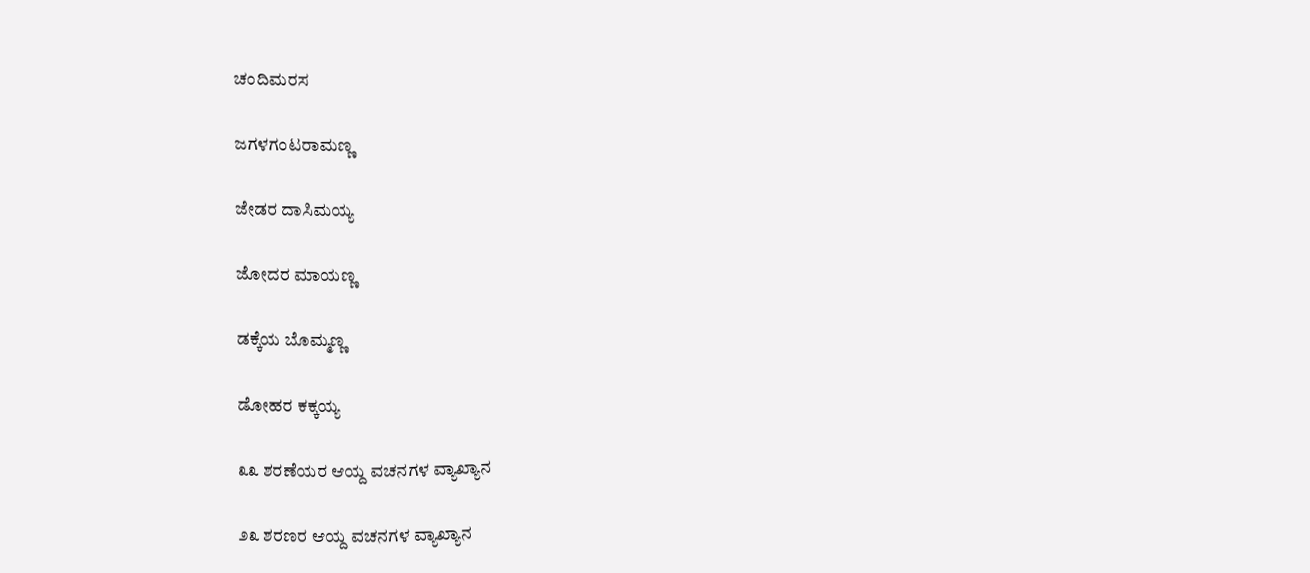ಚಂದಿಮರಸ

ಜಗಳಗಂಟರಾಮಣ್ಣ

ಜೇಡರ ದಾಸಿಮಯ್ಯ

ಜೋದರ ಮಾಯಣ್ಣ

ಡಕ್ಕೆಯ ಬೊಮ್ಮಣ್ಣ

ಡೋಹರ ಕಕ್ಕಯ್ಯ

೩೩ ಶರಣೆಯರ ಆಯ್ದ ವಚನಗಳ ವ್ಯಾಖ್ಯಾನ

೨೩ ಶರಣರ ಆಯ್ದ ವಚನಗಳ ವ್ಯಾಖ್ಯಾನ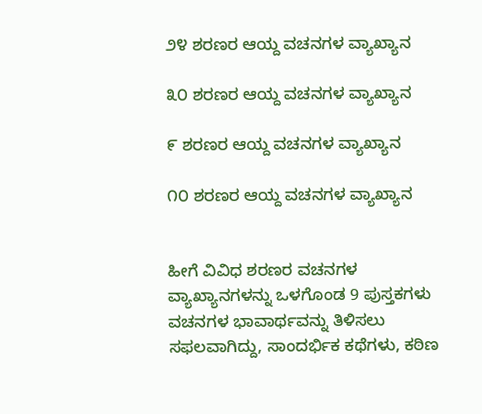೨೪ ಶರಣರ ಆಯ್ದ ವಚನಗಳ ವ್ಯಾಖ್ಯಾನ

೩೦ ಶರಣರ ಆಯ್ದ ವಚನಗಳ ವ್ಯಾಖ್ಯಾನ

೯ ಶರಣರ ಆಯ್ದ ವಚನಗಳ ವ್ಯಾಖ್ಯಾನ

೧೦ ಶರಣರ ಆಯ್ದ ವಚನಗಳ ವ್ಯಾಖ್ಯಾನ


ಹೀಗೆ ವಿವಿಧ ಶರಣರ ವಚನಗಳ ವ್ಯಾಖ್ಯಾನಗಳನ್ನು ಒಳಗೊಂಡ 9 ಪುಸ್ತಕಗಳು ವಚನಗಳ ಭಾವಾರ್ಥವನ್ನು ತಿಳಿಸಲು ಸಫಲವಾಗಿದ್ದು, ಸಾಂದರ್ಭಿಕ ಕಥೆಗಳು, ಕಠಿಣ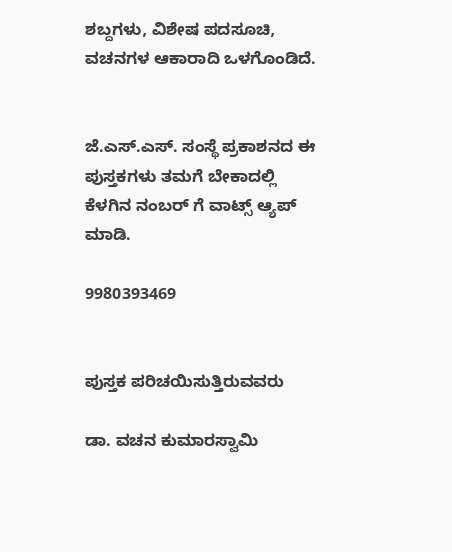ಶಬ್ದಗಳು, ವಿಶೇಷ ಪದಸೂಚಿ, ವಚನಗಳ ಆಕಾರಾದಿ ಒಳಗೊಂಡಿದೆ.


ಜೆ.ಎಸ್.ಎಸ್. ಸಂಸ್ಥೆ ಪ್ರಕಾಶನದ ಈ ಪುಸ್ತಕಗಳು ತಮಗೆ ಬೇಕಾದಲ್ಲಿ ಕೆಳಗಿನ ನಂಬರ್ ಗೆ ವಾಟ್ಸ್ ಆ್ಯಪ್ ಮಾಡಿ.

9980393469


ಪುಸ್ತಕ ಪರಿಚಯಿಸುತ್ತಿರುವವರು

ಡಾ. ವಚನ ಕುಮಾರಸ್ವಾಮಿ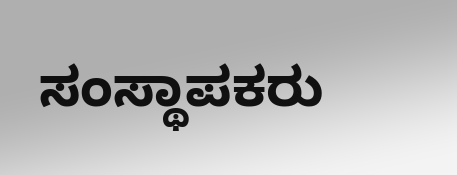ಸಂಸ್ಥಾಪಕರು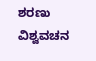ಶರಣು ವಿಶ್ವವಚನ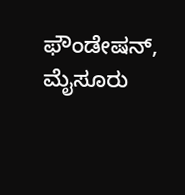ಫೌಂಡೇಷನ್, ಮೈಸೂರು